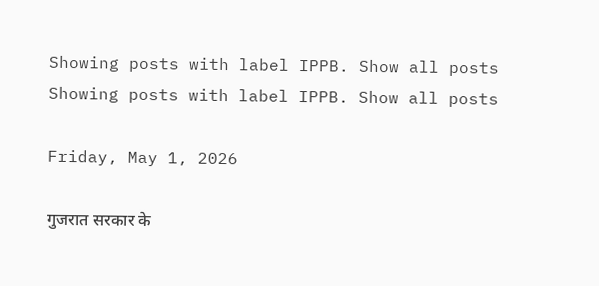Showing posts with label IPPB. Show all posts
Showing posts with label IPPB. Show all posts

Friday, May 1, 2026

गुजरात सरकार के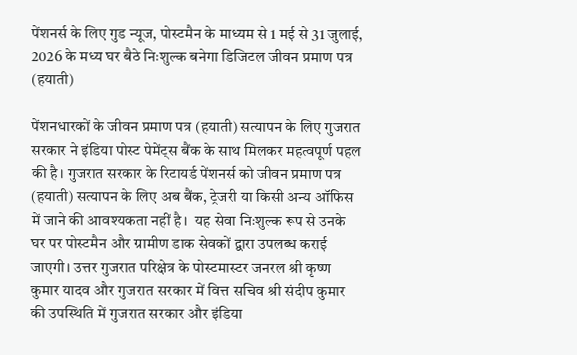पेंशनर्स के लिए गुड न्यूज, पोस्टमैन के माध्यम से 1 मई से 31 जुलाई, 2026 के मध्य घर बैठे निःशुल्क बनेगा डिजिटल जीवन प्रमाण पत्र (हयाती)

पेंशनधारकों के जीवन प्रमाण पत्र (हयाती) सत्यापन के लिए गुजरात सरकार ने इंडिया पोस्ट पेमेंट्स बैंक के साथ मिलकर महत्वपूर्ण पहल की है। गुजरात सरकार के रिटायर्ड पेंशनर्स को जीवन प्रमाण पत्र (हयाती) सत्यापन के लिए अब बैंक, ट्रेजरी या किसी अन्य ऑफिस में जाने की आवश्यकता नहीं है।  यह सेवा निःशुल्क रूप से उनके घर पर पोस्टमैन और ग्रामीण डाक सेवकों द्वारा उपलब्ध कराई जाएगी। उत्तर गुजरात परिक्षेत्र के पोस्टमास्टर जनरल श्री कृष्ण कुमार यादव और गुजरात सरकार में वित्त सचिव श्री संदीप कुमार की उपस्थिति में गुजरात सरकार और इंडिया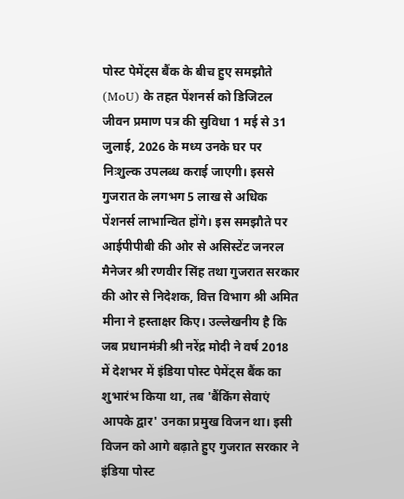पोस्ट पेमेंट्स बैंक के बीच हुए समझौते (MoU) के तहत पेंशनर्स को डिजिटल जीवन प्रमाण पत्र की सुविधा 1 मई से 31 जुलाई, 2026 के मध्य उनके घर पर निःशुल्क उपलब्ध कराई जाएगी। इससे गुजरात के लगभग 5 लाख से अधिक पेंशनर्स लाभान्वित होंगे। इस समझौते पर आईपीपीबी की ओर से असिस्टेंट जनरल मैनेजर श्री रणवीर सिंह तथा गुजरात सरकार की ओर से निदेशक, वित्त विभाग श्री अमित मीना ने हस्ताक्षर किए। उल्लेखनीय है कि जब प्रधानमंत्री श्री नरेंद्र मोदी ने वर्ष 2018 में देशभर में इंडिया पोस्ट पेमेंट्स बैंक का शुभारंभ किया था, तब 'बैंकिंग सेवाएं आपके द्वार' उनका प्रमुख विजन था। इसी विजन को आगे बढ़ाते हुए गुजरात सरकार ने इंडिया पोस्ट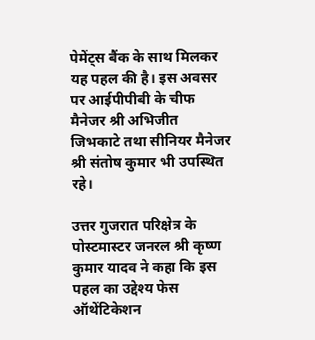पेमेंट्स बैंक के साथ मिलकर यह पहल की है। इस अवसर पर आईपीपीबी के चीफ मैनेजर श्री अभिजीत जिभकाटे तथा सीनियर मैनेजर श्री संतोष कुमार भी उपस्थित रहे।

उत्तर गुजरात परिक्षेत्र के पोस्टमास्टर जनरल श्री कृष्ण कुमार यादव ने कहा कि इस पहल का उद्देश्य फेस ऑथेंटिकेशन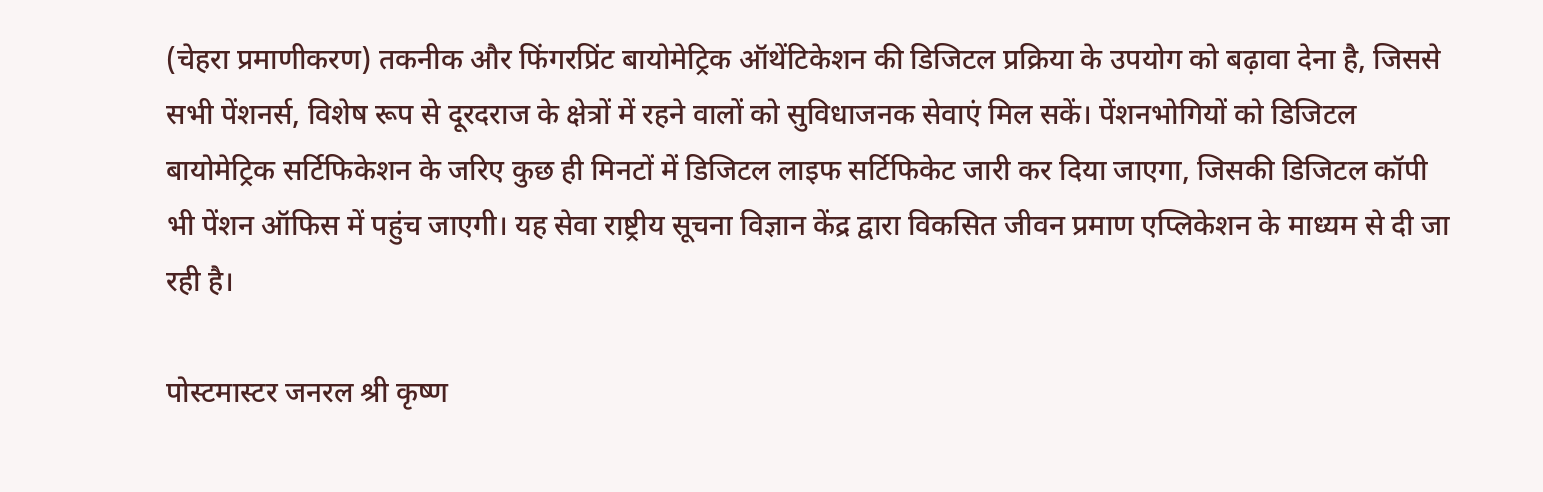(चेहरा प्रमाणीकरण) तकनीक और फिंगरप्रिंट बायोमेट्रिक ऑथेंटिकेशन की डिजिटल प्रक्रिया के उपयोग को बढ़ावा देना है, जिससे सभी पेंशनर्स, विशेष रूप से दूरदराज के क्षेत्रों में रहने वालों को सुविधाजनक सेवाएं मिल सकें। पेंशनभोगियों को डिजिटल बायोमेट्रिक सर्टिफिकेशन के जरिए कुछ ही मिनटों में डिजिटल लाइफ सर्टिफिकेट जारी कर दिया जाएगा, जिसकी डिजिटल कॉपी भी पेंशन ऑफिस में पहुंच जाएगी। यह सेवा राष्ट्रीय सूचना विज्ञान केंद्र द्वारा विकसित जीवन प्रमाण एप्लिकेशन के माध्यम से दी जा रही है।

पोस्टमास्टर जनरल श्री कृष्ण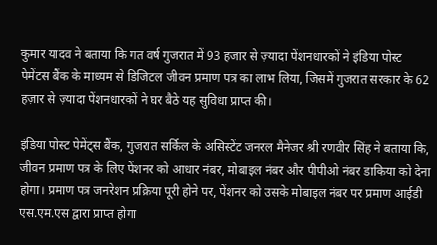कुमार यादव ने बताया कि गत वर्ष गुजरात में 93 हजार से ज़्यादा पेंशनधारकों ने इंडिया पोस्ट पेमेंटस बैंक के माध्यम से डिजिटल जीवन प्रमाण पत्र का लाभ लिया, जिसमें गुजरात सरकार के 62 हज़ार से ज़्यादा पेंशनधारकों ने घर बैठे यह सुविधा प्राप्त की।

इंडिया पोस्ट पेमेंट्स बैंक, गुजरात सर्किल के असिस्टेंट जनरल मैनेजर श्री रणवीर सिंह ने बताया कि, जीवन प्रमाण पत्र के लिए पेंशनर को आधार नंबर, मोबाइल नंबर और पीपीओ नंबर डाकिया को देना होगा। प्रमाण पत्र जनरेशन प्रक्रिया पूरी होने पर, पेंशनर को उसके मोबाइल नंबर पर प्रमाण आईडी एस.एम.एस द्वारा प्राप्त होगा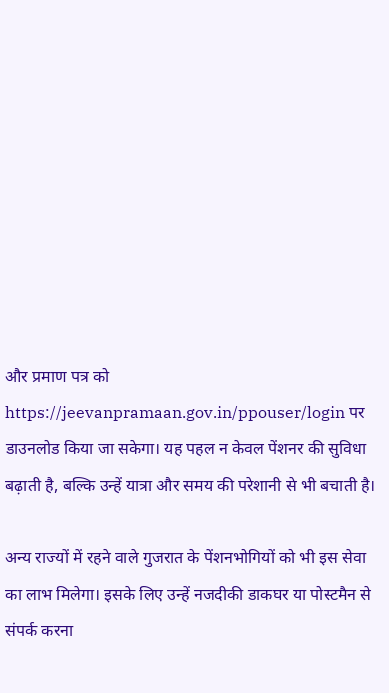और प्रमाण पत्र को https://jeevanpramaan.gov.in/ppouser/login पर डाउनलोड किया जा सकेगा। यह पहल न केवल पेंशनर की सुविधा बढ़ाती है, बल्कि उन्हें यात्रा और समय की परेशानी से भी बचाती है।

अन्य राज्यों में रहने वाले गुजरात के पेंशनभोगियों को भी इस सेवा का लाभ मिलेगा। इसके लिए उन्हें नजदीकी डाकघर या पोस्टमैन से संपर्क करना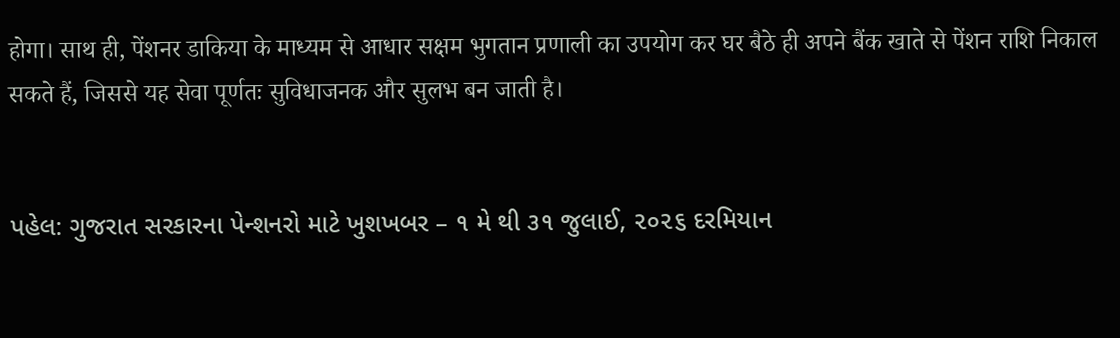होगा। साथ ही, पेंशनर डाकिया के माध्यम से आधार सक्षम भुगतान प्रणाली का उपयोग कर घर बैठे ही अपने बैंक खाते से पेंशन राशि निकाल सकते हैं, जिससे यह सेवा पूर्णतः सुविधाजनक और सुलभ बन जाती है।


પહેલ: ગુજરાત સરકારના પેન્શનરો માટે ખુશખબર – ૧ મે થી ૩૧ જુલાઈ, ૨૦૨૬ દરમિયાન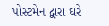પોસ્ટમેન દ્વારા ઘરે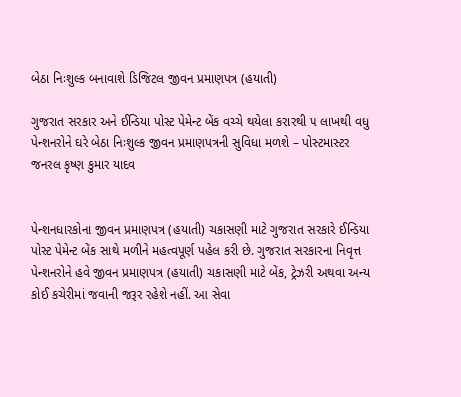બેઠા નિઃશુલ્ક બનાવાશે ડિજિટલ જીવન પ્રમાણપત્ર (હયાતી)

ગુજરાત સરકાર અને ઈન્ડિયા પોસ્ટ પેમેન્ટ બેંક વચ્ચે થયેલા કરારથી ૫ લાખથી વધુ પેન્શનરોને ઘરે બેઠા નિઃશુલ્ક જીવન પ્રમાણપત્રની સુવિધા મળશે – પોસ્ટમાસ્ટર જનરલ કૃષ્ણ કુમાર યાદવ


પેન્શનધારકોના જીવન પ્રમાણપત્ર (હયાતી) ચકાસણી માટે ગુજરાત સરકારે ઈન્ડિયા પોસ્ટ પેમેન્ટ બેંક સાથે મળીને મહત્વપૂર્ણ પહેલ કરી છે. ગુજરાત સરકારના નિવૃત્ત પેન્શનરોને હવે જીવન પ્રમાણપત્ર (હયાતી) ચકાસણી માટે બેંક, ટ્રેઝરી અથવા અન્ય કોઈ કચેરીમાં જવાની જરૂર રહેશે નહીં. આ સેવા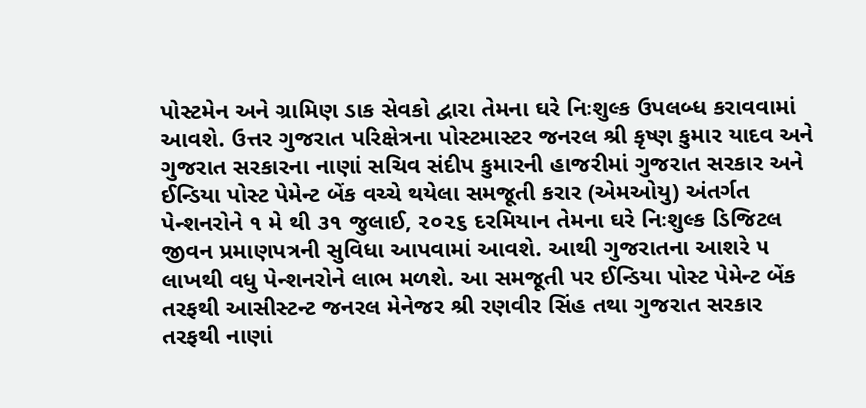પોસ્ટમેન અને ગ્રામિણ ડાક સેવકો દ્વારા તેમના ઘરે નિઃશુલ્ક ઉપલબ્ધ કરાવવામાં આવશે. ઉત્તર ગુજરાત પરિક્ષેત્રના પોસ્ટમાસ્ટર જનરલ શ્રી કૃષ્ણ કુમાર યાદવ અને ગુજરાત સરકારના નાણાં સચિવ સંદીપ કુમારની હાજરીમાં ગુજરાત સરકાર અને ઈન્ડિયા પોસ્ટ પેમેન્ટ બેંક વચ્ચે થયેલા સમજૂતી કરાર (એમઓયુ) અંતર્ગત પેન્શનરોને ૧ મે થી ૩૧ જુલાઈ, ૨૦૨૬ દરમિયાન તેમના ઘરે નિઃશુલ્ક ડિજિટલ જીવન પ્રમાણપત્રની સુવિધા આપવામાં આવશે. આથી ગુજરાતના આશરે ૫ લાખથી વધુ પેન્શનરોને લાભ મળશે. આ સમજૂતી પર ઈન્ડિયા પોસ્ટ પેમેન્ટ બેંક તરફથી આસીસ્ટન્ટ જનરલ મેનેજર શ્રી રણવીર સિંહ તથા ગુજરાત સરકાર તરફથી નાણાં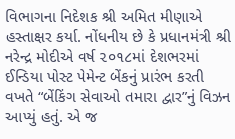વિભાગના નિદેશક શ્રી અમિત મીણાએ હસ્તાક્ષર કર્યા. નોંધનીય છે કે પ્રધાનમંત્રી શ્રી નરેન્દ્ર મોદીએ વર્ષ ૨૦૧૮માં દેશભરમાં ઈન્ડિયા પોસ્ટ પેમેન્ટ બેંકનું પ્રારંભ કરતી વખતે “બેંકિંગ સેવાઓ તમારા દ્વાર”નું વિઝન આપ્યું હતું. એ જ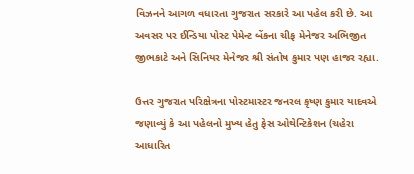વિઝનને આગળ વધારતા ગુજરાત સરકારે આ પહેલ કરી છે. આ અવસર પર ઈન્ડિયા પોસ્ટ પેમેન્ટ બેંકના ચીફ મેનેજર અભિજીત જીભકાટે અને સિનિયર મેનેજર શ્રી સંતોષ કુમાર પણ હાજર રહ્યા.

ઉત્તર ગુજરાત પરિક્ષેત્રના પોસ્ટમાસ્ટર જનરલ કૃષ્ણ કુમાર યાદવએ જણાવ્યું કે આ પહેલનો મુખ્ય હેતુ ફેસ ઓથેન્ટિકેશન (ચહેરા આધારિત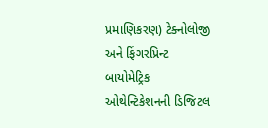પ્રમાણિકરણ) ટેક્નોલોજી અને ફિંગરપ્રિન્ટ બાયોમેટ્રિક ઓથેન્ટિકેશનની ડિજિટલ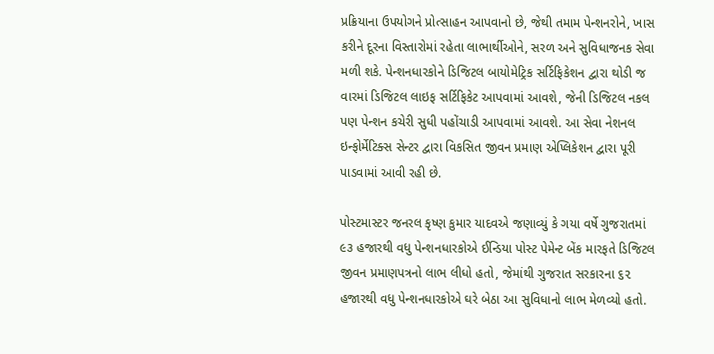પ્રક્રિયાના ઉપયોગને પ્રોત્સાહન આપવાનો છે, જેથી તમામ પેન્શનરોને, ખાસ કરીને દૂરના વિસ્તારોમાં રહેતા લાભાર્થીઓને, સરળ અને સુવિધાજનક સેવા મળી શકે. પેન્શનધારકોને ડિજિટલ બાયોમેટ્રિક સર્ટિફિકેશન દ્વારા થોડી જ વારમાં ડિજિટલ લાઇફ સર્ટિફિકેટ આપવામાં આવશે, જેની ડિજિટલ નકલ પણ પેન્શન કચેરી સુધી પહોંચાડી આપવામાં આવશે. આ સેવા નેશનલ ઇન્ફોર્મેટિક્સ સેન્ટર દ્વારા વિકસિત જીવન પ્રમાણ એપ્લિકેશન દ્વારા પૂરી પાડવામાં આવી રહી છે.

પોસ્ટમાસ્ટર જનરલ કૃષ્ણ કુમાર યાદવએ જણાવ્યું કે ગયા વર્ષે ગુજરાતમાં ૯૩ હજારથી વધુ પેન્શનધારકોએ ઈન્ડિયા પોસ્ટ પેમેન્ટ બેંક મારફતે ડિજિટલ જીવન પ્રમાણપત્રનો લાભ લીધો હતો, જેમાંથી ગુજરાત સરકારના ૬૨ હજારથી વધુ પેન્શનધારકોએ ઘરે બેઠા આ સુવિધાનો લાભ મેળવ્યો હતો.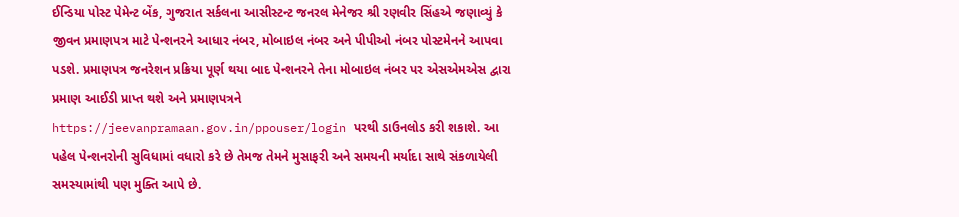ઈન્ડિયા પોસ્ટ પેમેન્ટ બેંક, ગુજરાત સર્કલના આસીસ્ટન્ટ જનરલ મેનેજર શ્રી રણવીર સિંહએ જણાવ્યું કે જીવન પ્રમાણપત્ર માટે પેન્શનરને આધાર નંબર, મોબાઇલ નંબર અને પીપીઓ નંબર પોસ્ટમેનને આપવા પડશે. પ્રમાણપત્ર જનરેશન પ્રક્રિયા પૂર્ણ થયા બાદ પેન્શનરને તેના મોબાઇલ નંબર પર એસએમએસ દ્વારા પ્રમાણ આઈડી પ્રાપ્ત થશે અને પ્રમાણપત્રને https://jeevanpramaan.gov.in/ppouser/login પરથી ડાઉનલોડ કરી શકાશે. આ પહેલ પેન્શનરોની સુવિધામાં વધારો કરે છે તેમજ તેમને મુસાફરી અને સમયની મર્યાદા સાથે સંકળાયેલી સમસ્યામાંથી પણ મુક્તિ આપે છે.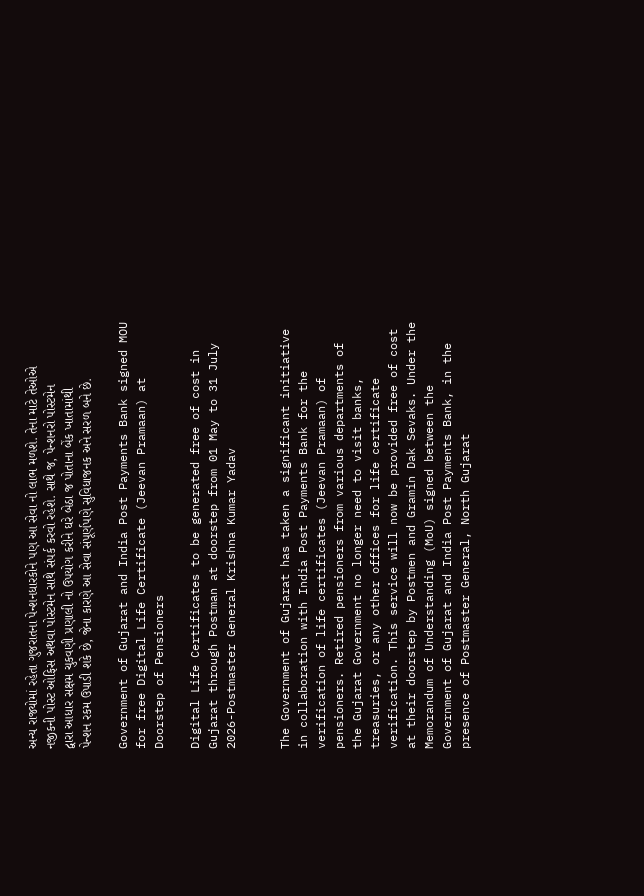અન્ય રાજ્યોમાં રહેતા ગુજરાતના પેન્શનધારકોને પણ આ સેવા નો લાભ મળશે. તેના માટે તેઓએ નજીકની પોસ્ટ ઓફિસ અથવા પોસ્ટમેન સાથે સંપર્ક કરવો રહેશે. સાથે જ, પેન્શનરો પોસ્ટમેન દ્વારા આધાર સક્ષમ ચુકવણી પ્રણાલી નો ઉપયોગ કરીને ઘરે બેઠા જ પોતાના બેંક ખાતામાંથી પેન્શન રકમ ઉપાડી શકે છે, જેના કારણે આ સેવા સંપૂર્ણપણે સુવિધાજનક અને સરળ બને છે.

Government of Gujarat and India Post Payments Bank signed MOU for free Digital Life Certificate (Jeevan Pramaan) at Doorstep of Pensioners

Digital Life Certificates to be generated free of cost in Gujarat through Postman at doorstep from 01 May to 31 July 2026-Postmaster General Krishna Kumar Yadav


The Government of Gujarat has taken a significant initiative in collaboration with India Post Payments Bank for the verification of life certificates (Jeevan Pramaan) of pensioners. Retired pensioners from various departments of the Gujarat Government no longer need to visit banks, treasuries, or any other offices for life certificate verification. This service will now be provided free of cost at their doorstep by Postmen and Gramin Dak Sevaks. Under the Memorandum of Understanding (MoU) signed between the Government of Gujarat and India Post Payments Bank, in the presence of Postmaster General, North Gujarat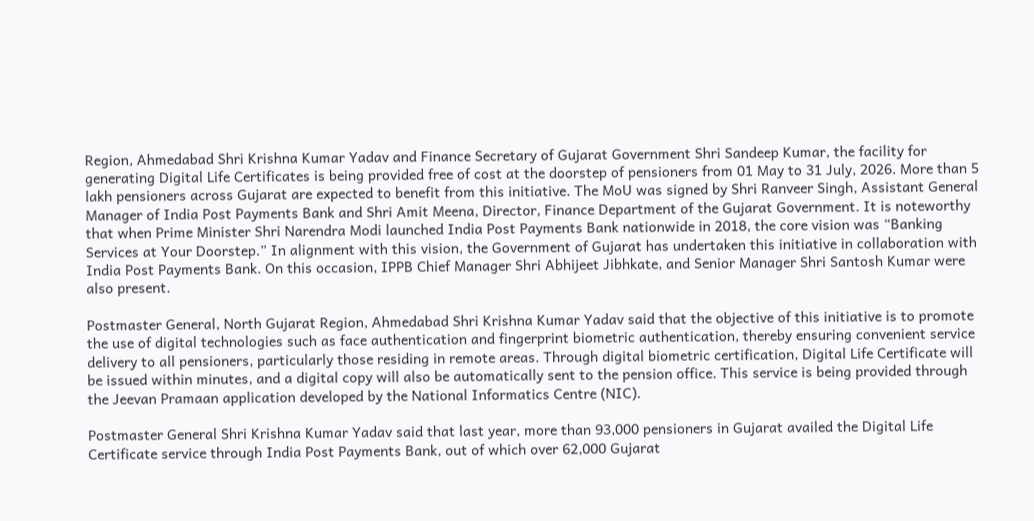Region, Ahmedabad Shri Krishna Kumar Yadav and Finance Secretary of Gujarat Government Shri Sandeep Kumar, the facility for generating Digital Life Certificates is being provided free of cost at the doorstep of pensioners from 01 May to 31 July, 2026. More than 5 lakh pensioners across Gujarat are expected to benefit from this initiative. The MoU was signed by Shri Ranveer Singh, Assistant General Manager of India Post Payments Bank and Shri Amit Meena, Director, Finance Department of the Gujarat Government. It is noteworthy that when Prime Minister Shri Narendra Modi launched India Post Payments Bank nationwide in 2018, the core vision was “Banking Services at Your Doorstep.” In alignment with this vision, the Government of Gujarat has undertaken this initiative in collaboration with India Post Payments Bank. On this occasion, IPPB Chief Manager Shri Abhijeet Jibhkate, and Senior Manager Shri Santosh Kumar were also present.

Postmaster General, North Gujarat Region, Ahmedabad Shri Krishna Kumar Yadav said that the objective of this initiative is to promote the use of digital technologies such as face authentication and fingerprint biometric authentication, thereby ensuring convenient service delivery to all pensioners, particularly those residing in remote areas. Through digital biometric certification, Digital Life Certificate will be issued within minutes, and a digital copy will also be automatically sent to the pension office. This service is being provided through the Jeevan Pramaan application developed by the National Informatics Centre (NIC).

Postmaster General Shri Krishna Kumar Yadav said that last year, more than 93,000 pensioners in Gujarat availed the Digital Life Certificate service through India Post Payments Bank, out of which over 62,000 Gujarat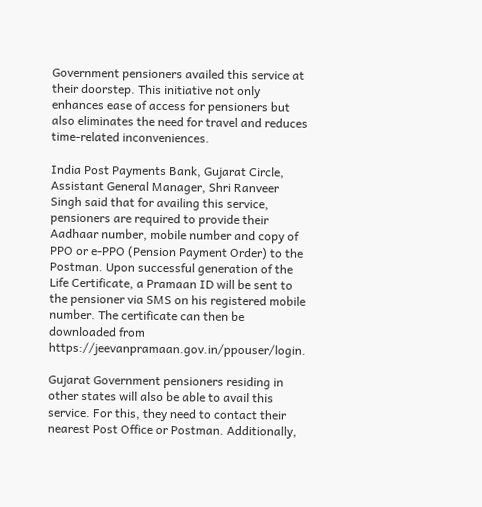Government pensioners availed this service at their doorstep. This initiative not only enhances ease of access for pensioners but also eliminates the need for travel and reduces time-related inconveniences.

India Post Payments Bank, Gujarat Circle, Assistant General Manager, Shri Ranveer Singh said that for availing this service, pensioners are required to provide their Aadhaar number, mobile number and copy of PPO or e-PPO (Pension Payment Order) to the Postman. Upon successful generation of the Life Certificate, a Pramaan ID will be sent to the pensioner via SMS on his registered mobile number. The certificate can then be downloaded from https://jeevanpramaan.gov.in/ppouser/login.

Gujarat Government pensioners residing in other states will also be able to avail this service. For this, they need to contact their nearest Post Office or Postman. Additionally,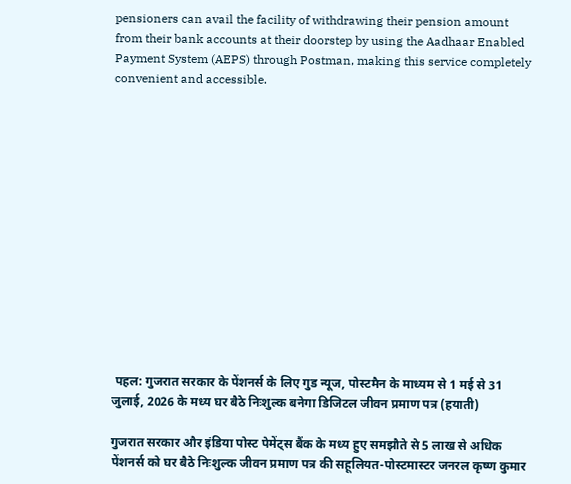pensioners can avail the facility of withdrawing their pension amount from their bank accounts at their doorstep by using the Aadhaar Enabled Payment System (AEPS) through Postman, making this service completely convenient and accessible.














 पहल: गुजरात सरकार के पेंशनर्स के लिए गुड न्यूज, पोस्टमैन के माध्यम से 1 मई से 31 जुलाई, 2026 के मध्य घर बैठे निःशुल्क बनेगा डिजिटल जीवन प्रमाण पत्र (हयाती)

गुजरात सरकार और इंडिया पोस्ट पेमेंट्स बैंक के मध्य हुए समझौते से 5 लाख से अधिक पेंशनर्स को घर बैठे निःशुल्क जीवन प्रमाण पत्र की सहूलियत-पोस्टमास्टर जनरल कृष्ण कुमार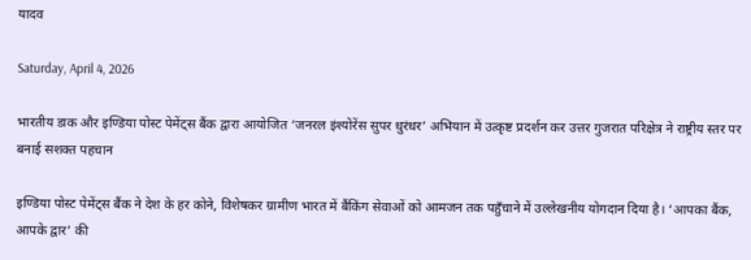यादव

Saturday, April 4, 2026

भारतीय डाक और इण्डिया पोस्ट पेमेंट्स बैंक द्वारा आयोजित ‘जनरल इंश्योरेंस सुपर धुरंधर’ अभियान में उत्कृष्ट प्रदर्शन कर उत्तर गुजरात परिक्षेत्र ने राष्ट्रीय स्तर पर बनाई सशक्त पहचान

इण्डिया पोस्ट पेमेंट्स बैंक ने देश के हर कोने, विशेषकर ग्रामीण भारत में बैंकिंग सेवाओं को आमजन तक पहुँचाने में उल्लेखनीय योगदान दिया है। ‘आपका बैंक, आपके द्वार’ की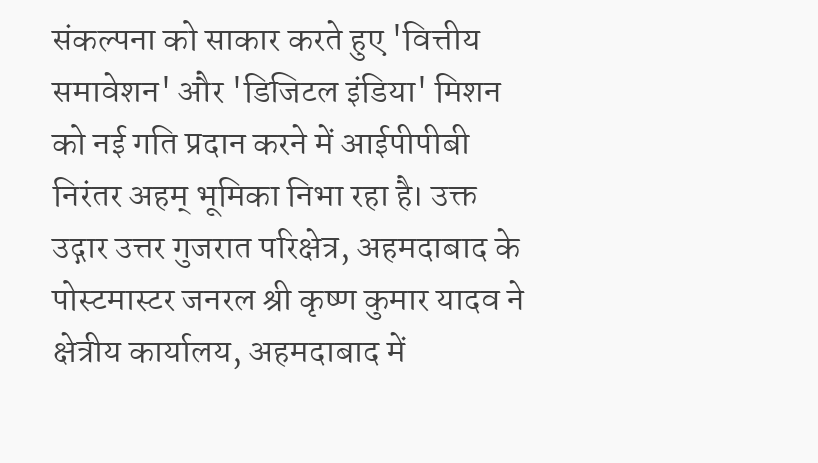संकल्पना को साकार करते हुए 'वित्तीय समावेशन' और 'डिजिटल इंडिया' मिशन को नई गति प्रदान करने में आईपीपीबी निरंतर अहम् भूमिका निभा रहा है। उक्त उद्गार उत्तर गुजरात परिक्षेत्र, अहमदाबाद के पोस्टमास्टर जनरल श्री कृष्ण कुमार यादव ने क्षेत्रीय कार्यालय, अहमदाबाद में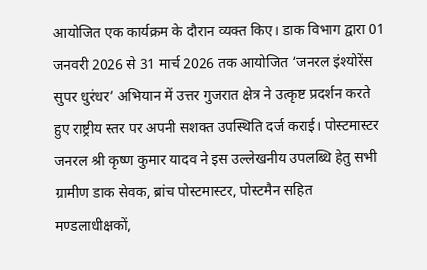आयोजित एक कार्यक्रम के दौरान व्यक्त किए। डाक विभाग द्वारा 01 जनवरी 2026 से 31 मार्च 2026 तक आयोजित ‘जनरल इंश्योरेंस सुपर धुरंधर’ अभियान में उत्तर गुजरात क्षेत्र ने उत्कृष्ट प्रदर्शन करते हुए राष्ट्रीय स्तर पर अपनी सशक्त उपस्थिति दर्ज कराई। पोस्टमास्टर जनरल श्री कृष्ण कुमार यादव ने इस उल्लेखनीय उपलब्धि हेतु सभी ग्रामीण डाक सेवक, ब्रांच पोस्टमास्टर, पोस्टमैन सहित मण्डलाधीक्षकों,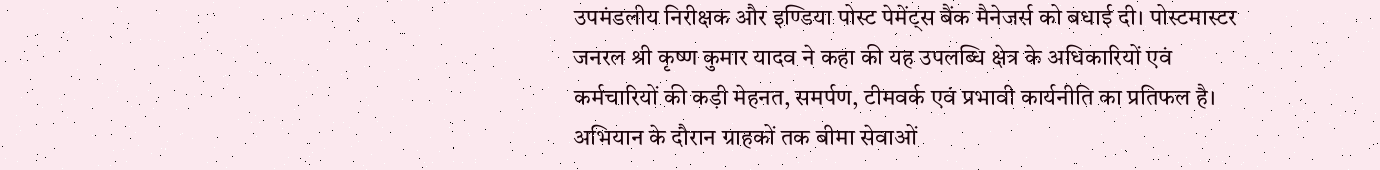उपमंडलीय निरीक्षक और इण्डिया पोस्ट पेमेंट्स बैंक मैनेजर्स को बधाई दी। पोस्टमास्टर जनरल श्री कृष्ण कुमार यादव ने कहा की यह उपलब्धि क्षेत्र के अधिकारियों एवं कर्मचारियों की कड़ी मेहनत, समर्पण, टीमवर्क एवं प्रभावी कार्यनीति का प्रतिफल है। अभियान के दौरान ग्राहकों तक बीमा सेवाओं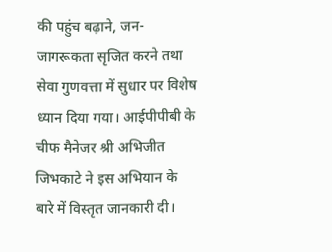की पहुंच बढ़ाने, जन-जागरूकता सृजित करने तथा सेवा गुणवत्ता में सुधार पर विशेष ध्यान दिया गया। आईपीपीबी के चीफ मैनेजर श्री अभिजीत जिभकाटे ने इस अभियान के बारे में विस्तृत जानकारी दी।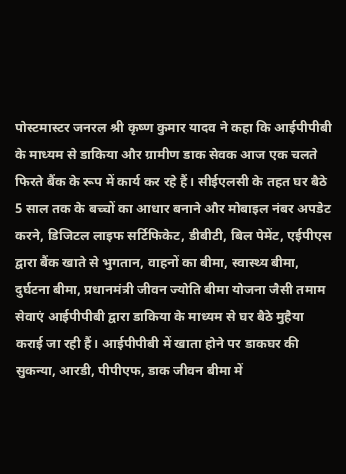पोस्टमास्टर जनरल श्री कृष्ण कुमार यादव ने कहा कि आईपीपीबी के माध्यम से डाकिया और ग्रामीण डाक सेवक आज एक चलते फिरते बैंक के रूप में कार्य कर रहे हैं। सीईएलसी के तहत घर बैठे 5 साल तक के बच्चों का आधार बनाने और मोबाइल नंबर अपडेट करने, डिजिटल लाइफ सर्टिफिकेट, डीबीटी, बिल पेमेंट, एईपीएस द्वारा बैंक खाते से भुगतान, वाहनों का बीमा, स्वास्थ्य बीमा, दुर्घटना बीमा, प्रधानमंत्री जीवन ज्योति बीमा योजना जैसी तमाम सेवाएं आईपीपीबी द्वारा डाकिया के माध्यम से घर बैठे मुहैया कराई जा रही हैं। आईपीपीबी में खाता होने पर डाकघर की सुकन्या, आरडी, पीपीएफ, डाक जीवन बीमा में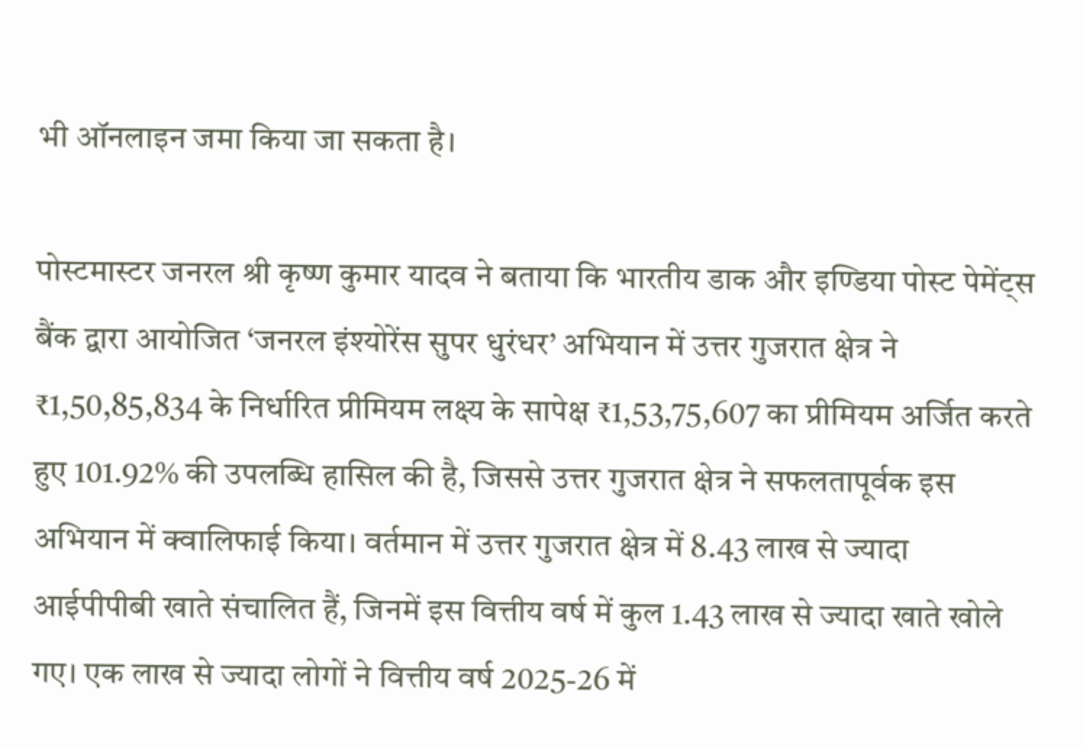भी ऑनलाइन जमा किया जा सकता है।

पोस्टमास्टर जनरल श्री कृष्ण कुमार यादव ने बताया कि भारतीय डाक और इण्डिया पोस्ट पेमेंट्स बैंक द्वारा आयोजित ‘जनरल इंश्योरेंस सुपर धुरंधर’ अभियान में उत्तर गुजरात क्षेत्र ने ₹1,50,85,834 के निर्धारित प्रीमियम लक्ष्य के सापेक्ष ₹1,53,75,607 का प्रीमियम अर्जित करते हुए 101.92% की उपलब्धि हासिल की है, जिससे उत्तर गुजरात क्षेत्र ने सफलतापूर्वक इस अभियान में क्वालिफाई किया। वर्तमान में उत्तर गुजरात क्षेत्र में 8.43 लाख से ज्यादा आईपीपीबी खाते संचालित हैं, जिनमें इस वित्तीय वर्ष में कुल 1.43 लाख से ज्यादा खाते खोले गए। एक लाख से ज्यादा लोगों ने वित्तीय वर्ष 2025-26 में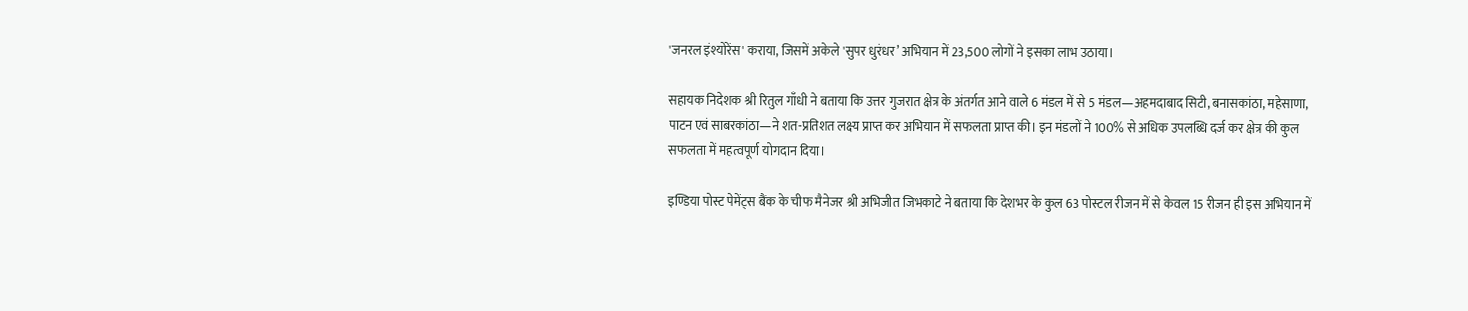'जनरल इंश्योरेंस' कराया, जिसमें अकेले 'सुपर धुरंधर’ अभियान में 23,500 लोगों ने इसका लाभ उठाया।

सहायक निदेशक श्री रितुल गाँधी ने बताया कि उत्तर गुजरात क्षेत्र के अंतर्गत आने वाले 6 मंडल में से 5 मंडल—अहमदाबाद सिटी, बनासकांठा, महेसाणा, पाटन एवं साबरकांठा—ने शत-प्रतिशत लक्ष्य प्राप्त कर अभियान में सफलता प्राप्त की। इन मंडलों ने 100% से अधिक उपलब्धि दर्ज कर क्षेत्र की कुल सफलता में महत्वपूर्ण योगदान दिया।

इण्डिया पोस्ट पेमेंट्स बैंक के चीफ मैनेजर श्री अभिजीत जिभकाटे ने बताया कि देशभर के कुल 63 पोस्टल रीजन में से केवल 15 रीजन ही इस अभियान में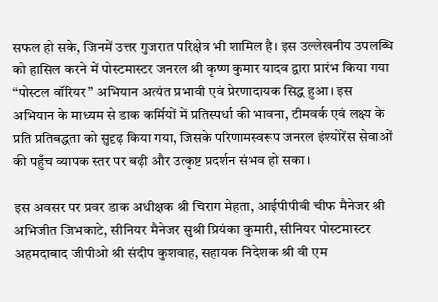सफल हो सके, जिनमें उत्तर गुजरात परिक्षेत्र भी शामिल है। इस उल्लेखनीय उपलब्धि को हासिल करने में पोस्टमास्टर जनरल श्री कृष्ण कुमार यादव द्वारा प्रारंभ किया गया “पोस्टल वॉरियर” अभियान अत्यंत प्रभावी एवं प्रेरणादायक सिद्ध हुआ। इस अभियान के माध्यम से डाक कर्मियों में प्रतिस्पर्धा की भावना, टीमवर्क एवं लक्ष्य के प्रति प्रतिबद्धता को सुदृढ़ किया गया, जिसके परिणामस्वरूप जनरल इंश्योरेंस सेवाओं की पहुँच व्यापक स्तर पर बढ़ी और उत्कृष्ट प्रदर्शन संभव हो सका।

इस अवसर पर प्रवर डाक अधीक्षक श्री चिराग मेहता, आईपीपीबी चीफ मैनेजर श्री अभिजीत जिभकाटे, सीनियर मैनेजर सुश्री प्रियंका कुमारी, सीनियर पोस्टमास्टर अहमदाबाद जीपीओ श्री संदीप कुशवाह, सहायक निदेशक श्री वी एम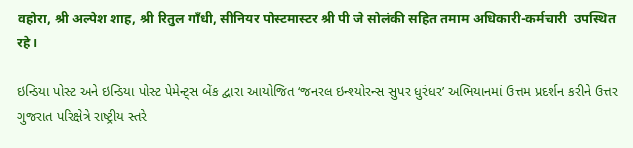वहोरा, श्री अल्पेश शाह, श्री रितुल गाँधी, सीनियर पोस्टमास्टर श्री पी जे सोलंकी सहित तमाम अधिकारी-कर्मचारी  उपस्थित रहे।

ઇન્ડિયા પોસ્ટ અને ઇન્ડિયા પોસ્ટ પેમેન્ટ્સ બેંક દ્વારા આયોજિત ‘જનરલ ઇન્શ્યોરન્સ સુપર ધુરંધર’ અભિયાનમાં ઉત્તમ પ્રદર્શન કરીને ઉત્તર ગુજરાત પરિક્ષેત્રે રાષ્ટ્રીય સ્તરે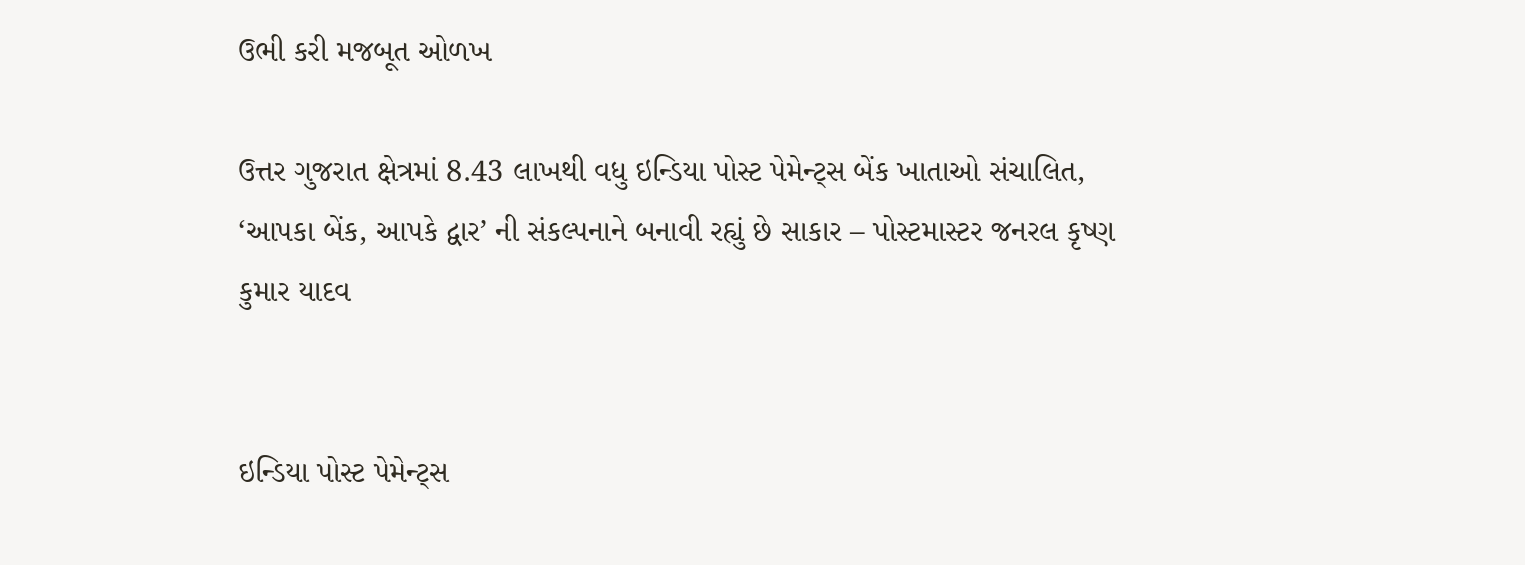ઉભી કરી મજબૂત ઓળખ

ઉત્તર ગુજરાત ક્ષેત્રમાં 8.43 લાખથી વધુ ઇન્ડિયા પોસ્ટ પેમેન્ટ્સ બેંક ખાતાઓ સંચાલિત, ‘આપકા બેંક, આપકે દ્વાર’ ની સંકલ્પનાને બનાવી રહ્યું છે સાકાર – પોસ્ટમાસ્ટર જનરલ કૃષ્ણ કુમાર યાદવ


ઇન્ડિયા પોસ્ટ પેમેન્ટ્સ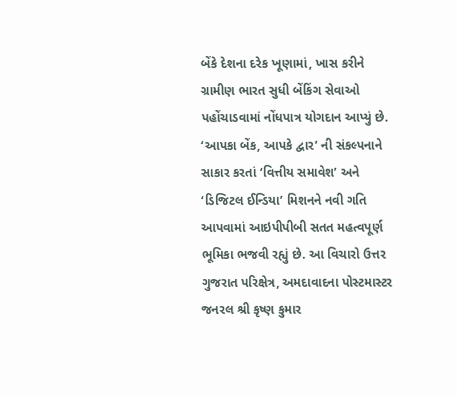બેંકે દેશના દરેક ખૂણામાં, ખાસ કરીને ગ્રામીણ ભારત સુધી બેંકિંગ સેવાઓ પહોંચાડવામાં નોંધપાત્ર યોગદાન આપ્યું છે. ‘આપકા બેંક, આપકે દ્વાર’ ની સંકલ્પનાને સાકાર કરતાં ‘વિત્તીય સમાવેશ’ અને ‘ડિજિટલ ઈન્ડિયા’ મિશનને નવી ગતિ આપવામાં આઇપીપીબી સતત મહત્વપૂર્ણ ભૂમિકા ભજવી રહ્યું છે. આ વિચારો ઉત્તર ગુજરાત પરિક્ષેત્ર, અમદાવાદના પોસ્ટમાસ્ટર જનરલ શ્રી કૃષ્ણ કુમાર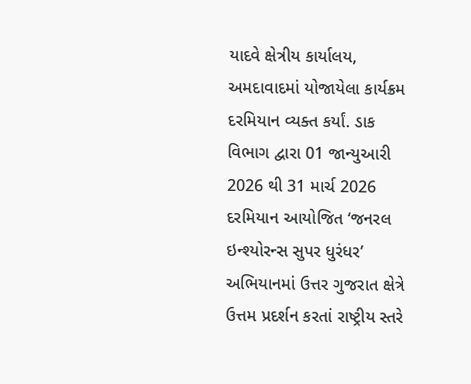યાદવે ક્ષેત્રીય કાર્યાલય, અમદાવાદમાં યોજાયેલા કાર્યક્રમ દરમિયાન વ્યક્ત કર્યાં. ડાક વિભાગ દ્વારા 01 જાન્યુઆરી 2026 થી 31 માર્ચ 2026 દરમિયાન આયોજિત ‘જનરલ ઇન્શ્યોરન્સ સુપર ધુરંધર’ અભિયાનમાં ઉત્તર ગુજરાત ક્ષેત્રે ઉત્તમ પ્રદર્શન કરતાં રાષ્ટ્રીય સ્તરે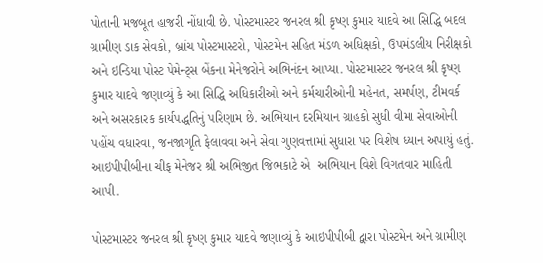પોતાની મજબૂત હાજરી નોંધાવી છે. પોસ્ટમાસ્ટર જનરલ શ્રી કૃષ્ણ કુમાર યાદવે આ સિદ્ધિ બદલ ગ્રામીણ ડાક સેવકો, બ્રાંચ પોસ્ટમાસ્ટરો, પોસ્ટમેન સહિત મંડળ અધિક્ષકો, ઉપમંડલીય નિરીક્ષકો અને ઇન્ડિયા પોસ્ટ પેમેન્ટ્સ બેંકના મેનેજરોને અભિનંદન આપ્યા. પોસ્ટમાસ્ટર જનરલ શ્રી કૃષ્ણ કુમાર યાદવે જણાવ્યું કે આ સિદ્ધિ અધિકારીઓ અને કર્મચારીઓની મહેનત, સમર્પણ, ટીમવર્ક અને અસરકારક કાર્યપદ્ધતિનું પરિણામ છે. અભિયાન દરમિયાન ગ્રાહકો સુધી વીમા સેવાઓની પહોંચ વધારવા, જનજાગૃતિ ફેલાવવા અને સેવા ગુણવત્તામાં સુધારા પર વિશેષ ધ્યાન અપાયું હતું. આઇપીપીબીના ચીફ મેનેજર શ્રી અભિજીત જિભકાટે એ  અભિયાન વિશે વિગતવાર માહિતી આપી.

પોસ્ટમાસ્ટર જનરલ શ્રી કૃષ્ણ કુમાર યાદવે જણાવ્યું કે આઇપીપીબી દ્વારા પોસ્ટમેન અને ગ્રામીણ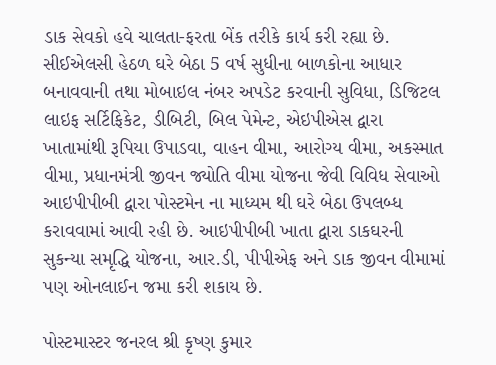ડાક સેવકો હવે ચાલતા-ફરતા બેંક તરીકે કાર્ય કરી રહ્યા છે. સીઈએલસી હેઠળ ઘરે બેઠા 5 વર્ષ સુધીના બાળકોના આધાર બનાવવાની તથા મોબાઇલ નંબર અપડેટ કરવાની સુવિધા, ડિજિટલ લાઇફ સર્ટિફિકેટ, ડીબિટી, બિલ પેમેન્ટ, એઇપીએસ દ્વારા ખાતામાંથી રૂપિયા ઉપાડવા, વાહન વીમા, આરોગ્ય વીમા, અકસ્માત વીમા, પ્રધાનમંત્રી જીવન જ્યોતિ વીમા યોજના જેવી વિવિધ સેવાઓ આઇપીપીબી દ્વારા પોસ્ટમેન ના માધ્યમ થી ઘરે બેઠા ઉપલબ્ધ કરાવવામાં આવી રહી છે. આઇપીપીબી ખાતા દ્વારા ડાકઘરની સુકન્યા સમૃદ્ધિ યોજના, આર.ડી, પીપીએફ અને ડાક જીવન વીમામાં પણ ઓનલાઈન જમા કરી શકાય છે.

પોસ્ટમાસ્ટર જનરલ શ્રી કૃષ્ણ કુમાર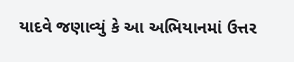યાદવે જણાવ્યું કે આ અભિયાનમાં ઉત્તર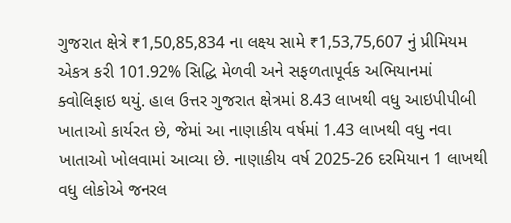ગુજરાત ક્ષેત્રે ₹1,50,85,834 ના લક્ષ્ય સામે ₹1,53,75,607 નું પ્રીમિયમ એકત્ર કરી 101.92% સિદ્ધિ મેળવી અને સફળતાપૂર્વક અભિયાનમાં ક્વોલિફાઇ થયું. હાલ ઉત્તર ગુજરાત ક્ષેત્રમાં 8.43 લાખથી વધુ આઇપીપીબી ખાતાઓ કાર્યરત છે, જેમાં આ નાણાકીય વર્ષમાં 1.43 લાખથી વધુ નવા ખાતાઓ ખોલવામાં આવ્યા છે. નાણાકીય વર્ષ 2025-26 દરમિયાન 1 લાખથી વધુ લોકોએ જનરલ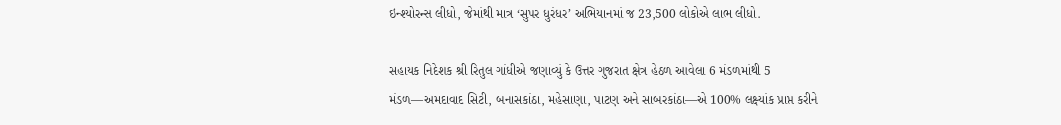ઇન્શ્યોરન્સ લીધો, જેમાંથી માત્ર ‘સુપર ધુરંધર’ અભિયાનમાં જ 23,500 લોકોએ લાભ લીધો.

સહાયક નિદેશક શ્રી રિતુલ ગાંધીએ જણાવ્યું કે ઉત્તર ગુજરાત ક્ષેત્ર હેઠળ આવેલા 6 મંડળમાંથી 5 મંડળ—અમદાવાદ સિટી, બનાસકાંઠા, મહેસાણા, પાટણ અને સાબરકાંઠા—એ 100% લક્ષ્યાંક પ્રાપ્ત કરીને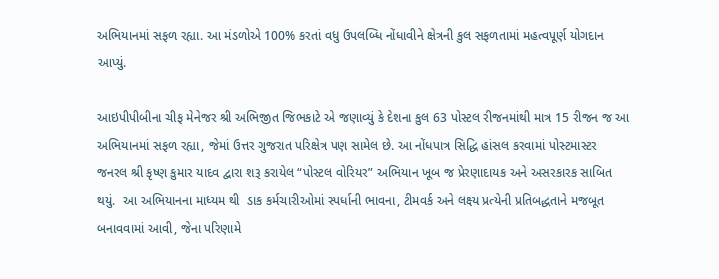અભિયાનમાં સફળ રહ્યા. આ મંડળોએ 100% કરતાં વધુ ઉપલબ્ધિ નોંધાવીને ક્ષેત્રની કુલ સફળતામાં મહત્વપૂર્ણ યોગદાન આપ્યું.

આઇપીપીબીના ચીફ મેનેજર શ્રી અભિજીત જિભકાટે એ જણાવ્યું કે દેશના કુલ 63 પોસ્ટલ રીજનમાંથી માત્ર 15 રીજન જ આ અભિયાનમાં સફળ રહ્યા, જેમાં ઉત્તર ગુજરાત પરિક્ષેત્ર પણ સામેલ છે. આ નોંધપાત્ર સિદ્ધિ હાંસલ કરવામાં પોસ્ટમાસ્ટર જનરલ શ્રી કૃષ્ણ કુમાર યાદવ દ્વારા શરૂ કરાયેલ “પોસ્ટલ વોરિયર” અભિયાન ખૂબ જ પ્રેરણાદાયક અને અસરકારક સાબિત થયું.  આ અભિયાનના માધ્યમ થી  ડાક કર્મચારીઓમાં સ્પર્ધાની ભાવના, ટીમવર્ક અને લક્ષ્ય પ્રત્યેની પ્રતિબદ્ધતાને મજબૂત બનાવવામાં આવી, જેના પરિણામે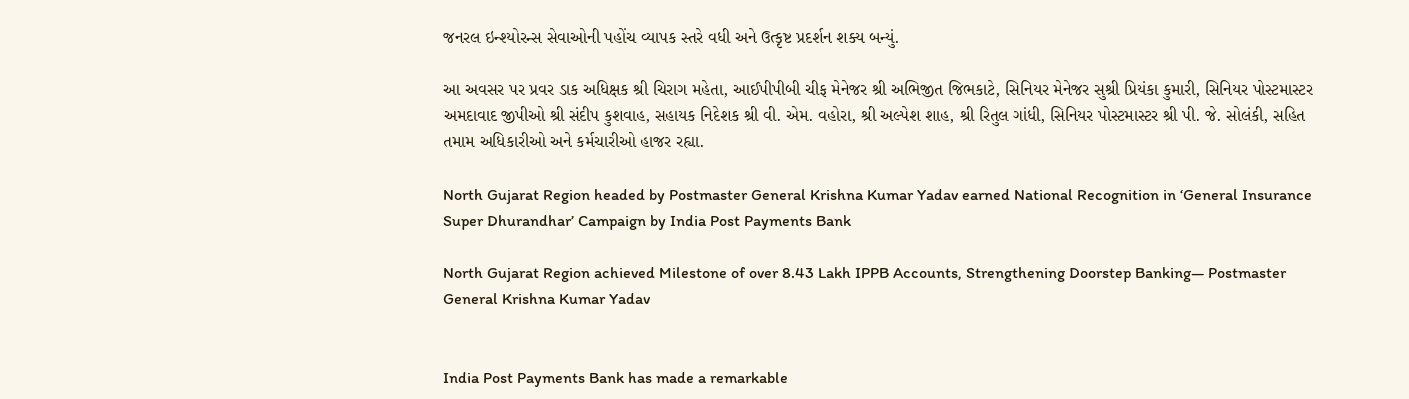જનરલ ઇન્શ્યોરન્સ સેવાઓની પહોંચ વ્યાપક સ્તરે વધી અને ઉત્કૃષ્ટ પ્રદર્શન શક્ય બન્યું.

આ અવસર પર પ્રવર ડાક અધિક્ષક શ્રી ચિરાગ મહેતા, આઈપીપીબી ચીફ મેનેજર શ્રી અભિજીત જિભકાટે, સિનિયર મેનેજર સુશ્રી પ્રિયંકા કુમારી, સિનિયર પોસ્ટમાસ્ટર અમદાવાદ જીપીઓ શ્રી સંદીપ કુશવાહ, સહાયક નિદેશક શ્રી વી. એમ. વહોરા, શ્રી અલ્પેશ શાહ, શ્રી રિતુલ ગાંધી, સિનિયર પોસ્ટમાસ્ટર શ્રી પી. જે. સોલંકી, સહિત તમામ અધિકારીઓ અને કર્મચારીઓ હાજર રહ્યા.

North Gujarat Region headed by Postmaster General Krishna Kumar Yadav earned National Recognition in ‘General Insurance Super Dhurandhar’ Campaign by India Post Payments Bank

North Gujarat Region achieved Milestone of over 8.43 Lakh IPPB Accounts, Strengthening Doorstep Banking— Postmaster General Krishna Kumar Yadav


India Post Payments Bank has made a remarkable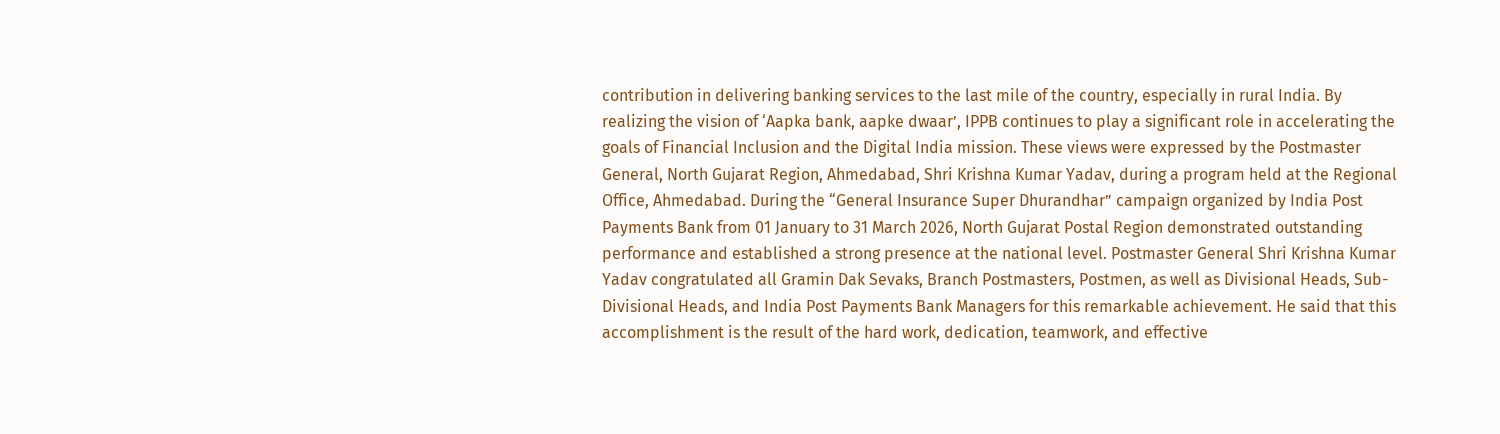contribution in delivering banking services to the last mile of the country, especially in rural India. By realizing the vision of ‘Aapka bank, aapke dwaar’, IPPB continues to play a significant role in accelerating the goals of Financial Inclusion and the Digital India mission. These views were expressed by the Postmaster General, North Gujarat Region, Ahmedabad, Shri Krishna Kumar Yadav, during a program held at the Regional Office, Ahmedabad. During the “General Insurance Super Dhurandhar” campaign organized by India Post Payments Bank from 01 January to 31 March 2026, North Gujarat Postal Region demonstrated outstanding performance and established a strong presence at the national level. Postmaster General Shri Krishna Kumar Yadav congratulated all Gramin Dak Sevaks, Branch Postmasters, Postmen, as well as Divisional Heads, Sub-Divisional Heads, and India Post Payments Bank Managers for this remarkable achievement. He said that this accomplishment is the result of the hard work, dedication, teamwork, and effective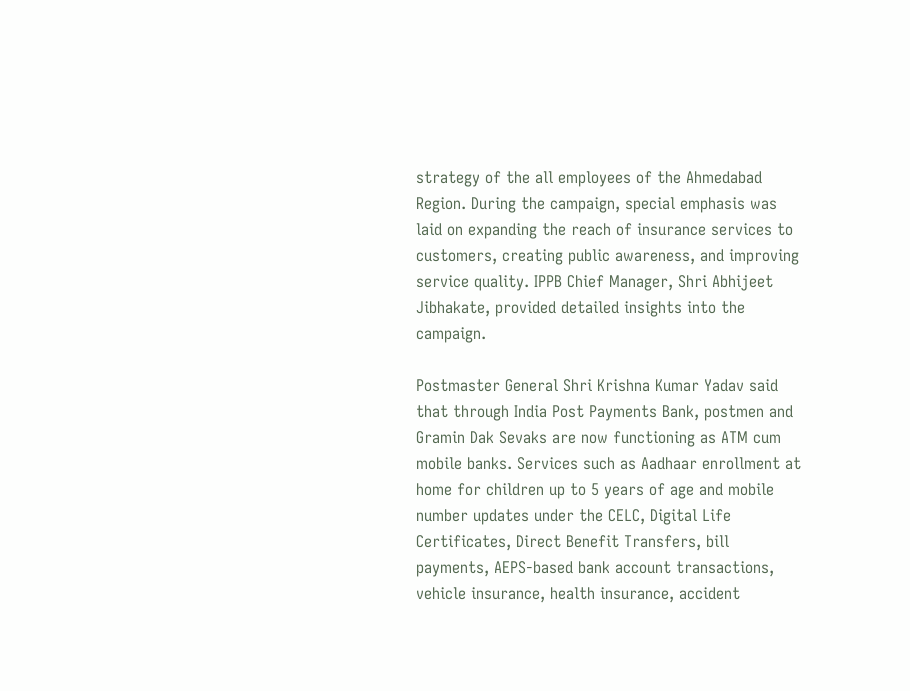strategy of the all employees of the Ahmedabad Region. During the campaign, special emphasis was laid on expanding the reach of insurance services to customers, creating public awareness, and improving service quality. IPPB Chief Manager, Shri Abhijeet Jibhakate, provided detailed insights into the campaign.

Postmaster General Shri Krishna Kumar Yadav said that through India Post Payments Bank, postmen and Gramin Dak Sevaks are now functioning as ATM cum mobile banks. Services such as Aadhaar enrollment at home for children up to 5 years of age and mobile number updates under the CELC, Digital Life Certificates, Direct Benefit Transfers, bill payments, AEPS-based bank account transactions, vehicle insurance, health insurance, accident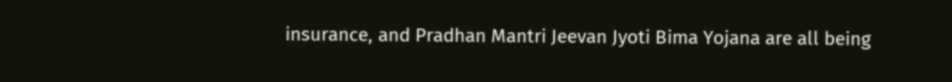insurance, and Pradhan Mantri Jeevan Jyoti Bima Yojana are all being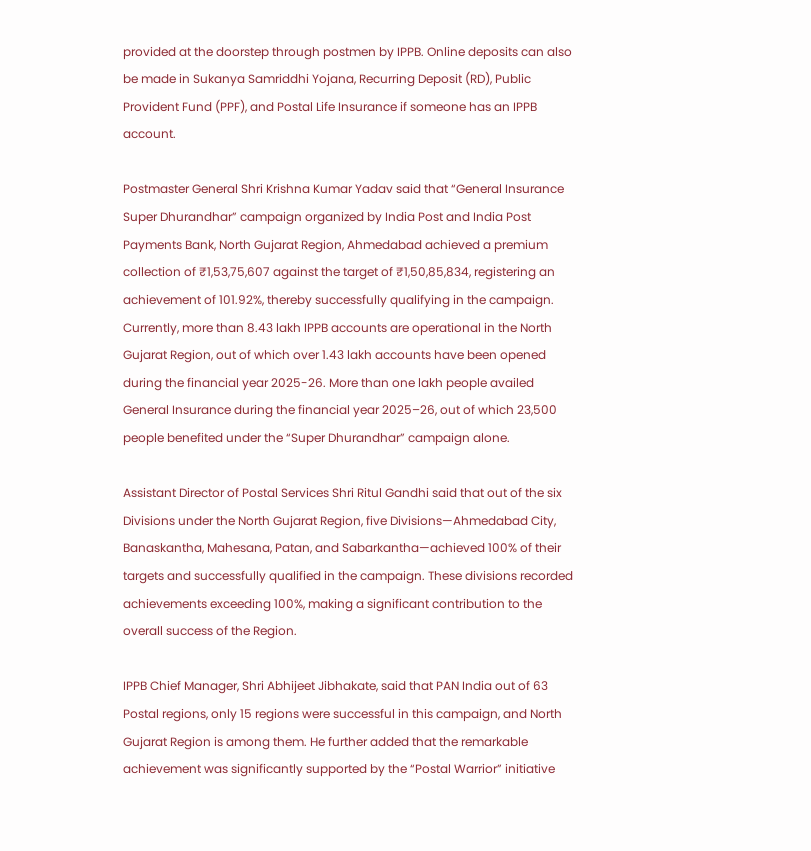provided at the doorstep through postmen by IPPB. Online deposits can also be made in Sukanya Samriddhi Yojana, Recurring Deposit (RD), Public Provident Fund (PPF), and Postal Life Insurance if someone has an IPPB account.

Postmaster General Shri Krishna Kumar Yadav said that “General Insurance Super Dhurandhar” campaign organized by India Post and India Post Payments Bank, North Gujarat Region, Ahmedabad achieved a premium collection of ₹1,53,75,607 against the target of ₹1,50,85,834, registering an achievement of 101.92%, thereby successfully qualifying in the campaign. Currently, more than 8.43 lakh IPPB accounts are operational in the North Gujarat Region, out of which over 1.43 lakh accounts have been opened during the financial year 2025-26. More than one lakh people availed General Insurance during the financial year 2025–26, out of which 23,500 people benefited under the “Super Dhurandhar” campaign alone.

Assistant Director of Postal Services Shri Ritul Gandhi said that out of the six Divisions under the North Gujarat Region, five Divisions—Ahmedabad City, Banaskantha, Mahesana, Patan, and Sabarkantha—achieved 100% of their targets and successfully qualified in the campaign. These divisions recorded achievements exceeding 100%, making a significant contribution to the overall success of the Region.

IPPB Chief Manager, Shri Abhijeet Jibhakate, said that PAN India out of 63 Postal regions, only 15 regions were successful in this campaign, and North Gujarat Region is among them. He further added that the remarkable achievement was significantly supported by the “Postal Warrior” initiative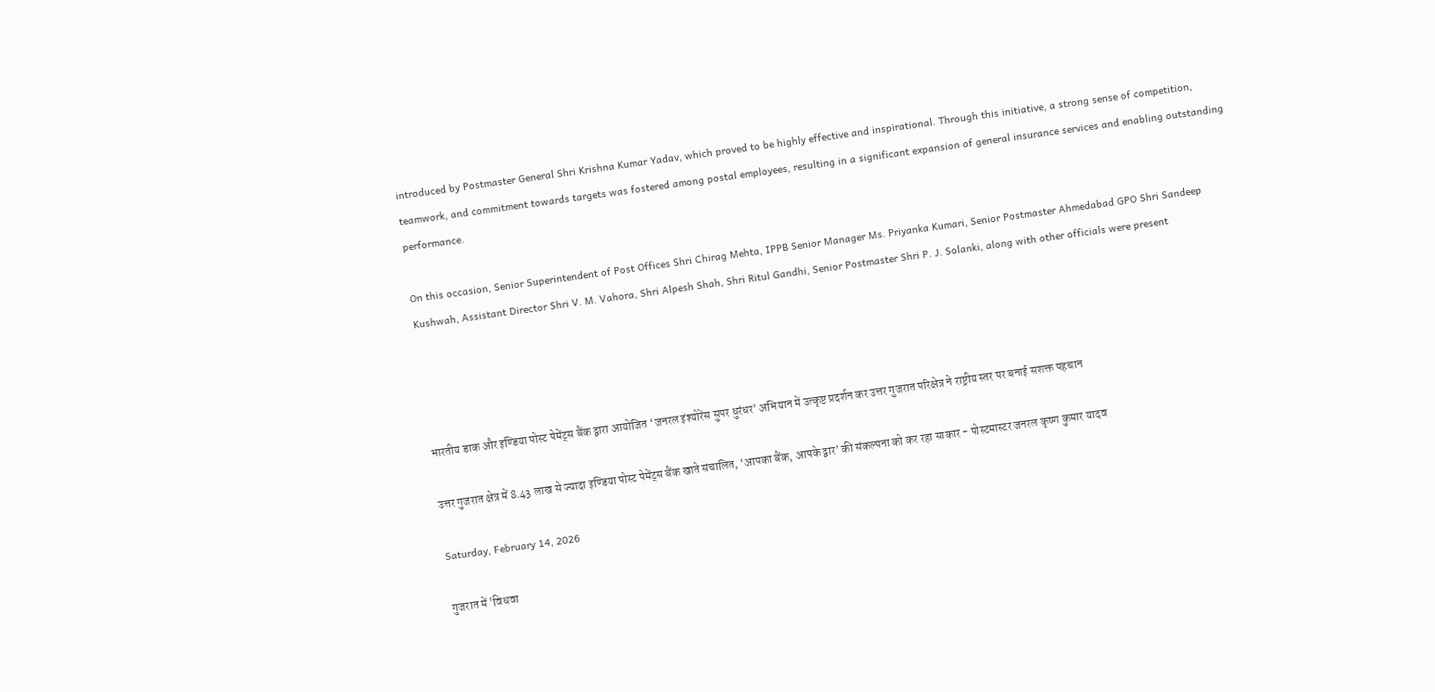introduced by Postmaster General Shri Krishna Kumar Yadav, which proved to be highly effective and inspirational. Through this initiative, a strong sense of competition, teamwork, and commitment towards targets was fostered among postal employees, resulting in a significant expansion of general insurance services and enabling outstanding performance.

On this occasion, Senior Superintendent of Post Offices Shri Chirag Mehta, IPPB Senior Manager Ms. Priyanka Kumari, Senior Postmaster Ahmedabad GPO Shri Sandeep Kushwah, Assistant Director Shri V. M. Vahora, Shri Alpesh Shah, Shri Ritul Gandhi, Senior Postmaster Shri P. J. Solanki, along with other officials were present




भारतीय डाक और इण्डिया पोस्ट पेमेंट्स बैंक द्वारा आयोजित ‘जनरल इंश्योरेंस सुपर धुरंधर’ अभियान में उत्कृष्ट प्रदर्शन कर उत्तर गुजरात परिक्षेत्र ने राष्ट्रीय स्तर पर बनाई सशक्त पहचान

उत्तर गुजरात क्षेत्र में 8.43 लाख से ज्यादा इण्डिया पोस्ट पेमेंट्स बैंक खाते संचालित, ‘आपका बैंक, आपके द्वार’ की संकल्पना को कर रहा साकार - पोस्टमास्टर जनरल कृष्ण कुमार यादव

Saturday, February 14, 2026

गुजरात में 'विधवा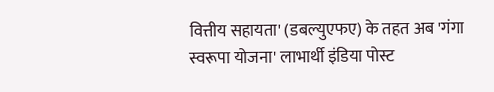वित्तीय सहायता' (डबल्युएफए) के तहत अब 'गंगा स्वरूपा योजना' लाभार्थी इंडिया पोस्ट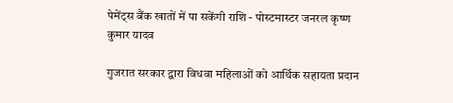पेमेंट्स बैंक खातों में पा सकेंगी राशि - पोस्टमास्टर जनरल कृष्ण कुमार यादव

गुजरात सरकार द्वारा विधवा महिलाओं को आर्थिक सहायता प्रदान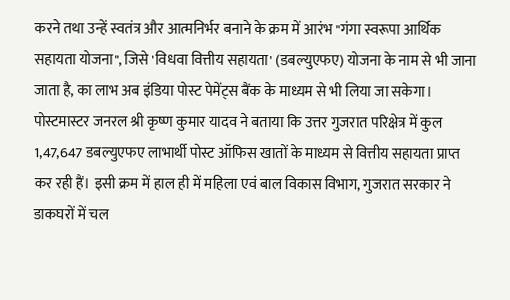करने तथा उन्हें स्वतंत्र और आत्मनिर्भर बनाने के क्रम में आरंभ "गंगा स्वरूपा आर्थिक सहायता योजना", जिसे 'विधवा वित्तीय सहायता' (डबल्युएफए) योजना के नाम से भी जाना जाता है, का लाभ अब इंडिया पोस्ट पेमेंट्स बैंक के माध्यम से भी लिया जा सकेगा। पोस्टमास्टर जनरल श्री कृष्ण कुमार यादव ने बताया कि उत्तर गुजरात परिक्षेत्र में कुल 1,47,647 डबल्युएफए लाभार्थी पोस्ट ऑफिस खातों के माध्यम से वित्तीय सहायता प्राप्त कर रही हैं। इसी क्रम में हाल ही में महिला एवं बाल विकास विभाग, गुजरात सरकार ने डाकघरों में चल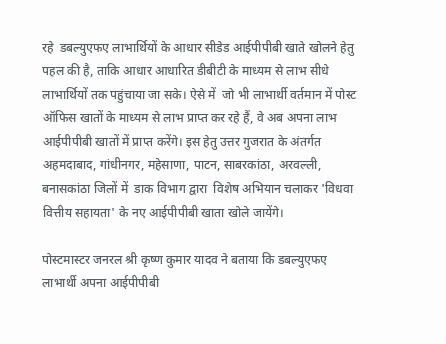रहे  डबल्युएफए लाभार्थियों के आधार सीडेड आईपीपीबी खाते खोलने हेतु पहल की है, ताकि आधार आधारित डीबीटी के माध्यम से लाभ सीधे लाभार्थियों तक पहुंचाया जा सके। ऐसे में  जो भी लाभार्थी वर्तमान में पोस्ट ऑफिस खातों के माध्यम से लाभ प्राप्त कर रहे हैं, वे अब अपना लाभ आईपीपीबी खातों में प्राप्त करेंगे। इस हेतु उत्तर गुजरात के अंतर्गत अहमदाबाद, गांधीनगर, महेसाणा, पाटन, साबरकांठा, अरवल्ली, बनासकांठा जिलों में  डाक विभाग द्वारा  विशेष अभियान चलाकर 'विधवा वित्तीय सहायता' के नए आईपीपीबी खाता खोले जायेंगे।

पोस्टमास्टर जनरल श्री कृष्ण कुमार यादव ने बताया कि डबल्युएफए लाभार्थी अपना आईपीपीबी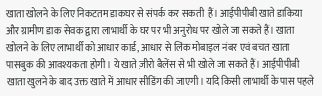खाता खोलने के लिए निकटतम डाकघर से संपर्क कर सकती  हैं। आईपीपीबी खाते डाकिया और ग्रामीण डाक सेवक द्वारा लाभार्थी के घर पर भी अनुरोध पर खोले जा सकते हैं। खाता खोलने के लिए लाभार्थी को आधार कार्ड, आधार से लिंक मोबाइल नंबर एवं बचत खाता पासबुक की आवश्यकता होगी। ये खाते ज़ीरो बैलेंस से भी खोले जा सकते हैं। आईपीपीबी खाता खुलने के बाद उक्त खाते में आधार सीडिंग की जाएगी। यदि किसी लाभार्थी के पास पहले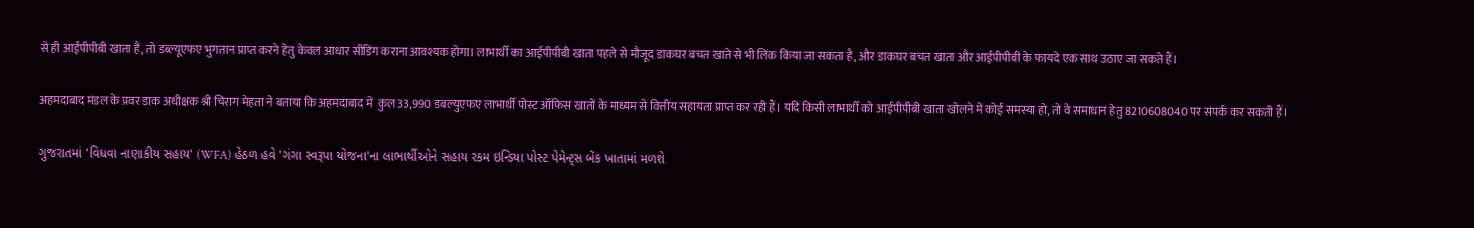से ही आईपीपीबी खाता है, तो डब्ल्यूएफए भुगतान प्राप्त करने हेतु केवल आधार सीडिंग कराना आवश्यक होगा। लाभार्थी का आईपीपीबी खाता पहले से मौजूद डाकघर बचत खाते से भी लिंक किया जा सकता है, और डाकघर बचत खाता और आईपीपीबी के फायदे एक साथ उठाए जा सकते हैं।

अहमदाबाद मंडल के प्रवर डाक अधीक्षक श्री चिराग मेहता ने बताया कि अहमदाबाद में  कुल 33,990 डबल्युएफए लाभार्थी पोस्ट ऑफिस खातों के माध्यम से वित्तीय सहायता प्राप्त कर रही हैं। यदि किसी लाभार्थी को आईपीपीबी खाता खोलने में कोई समस्या हो, तो वे समाधान हेतु 8210608040 पर संपर्क कर सकती हैं।

ગુજરાતમાં 'વિધવા નાણાકીય સહાય' (WFA) હેઠળ હવે 'ગંગા સ્વરૂપા યોજના'ના લાભાર્થીઓને સહાય રકમ ઇન્ડિયા પોસ્ટ પેમેન્ટ્સ બેંક ખાતામાં મળશે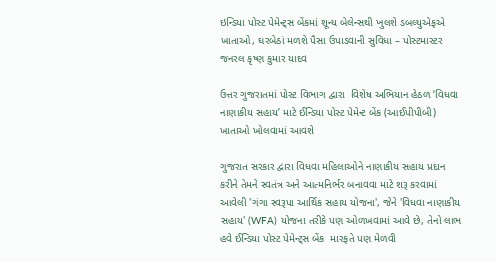ઇન્ડિયા પોસ્ટ પેમેન્ટ્સ બેંકમાં શૂન્ય બેલેન્સથી ખુલશે ડબલ્યુએફએ ખાતાઓ, ઘરબેઠાં મળશે પૈસા ઉપાડવાની સુવિધા – પોસ્ટમાસ્ટર જનરલ કૃષ્ણ કુમાર યાદવ

ઉત્તર ગુજરાતમાં પોસ્ટ વિભાગ દ્વારા  વિશેષ અભિયાન હેઠળ ‘વિધવા નાણાકીય સહાય’ માટે ઈન્ડિયા પોસ્ટ પેમેન્ટ બેંક (આઈપીપીબી) ખાતાઓ ખોલવામાં આવશે

ગુજરાત સરકાર દ્વારા વિધવા મહિલાઓને નાણાકીય સહાય પ્રદાન કરીને તેમને સ્વતંત્ર અને આત્મનિર્ભર બનાવવા માટે શરૂ કરવામાં આવેલી 'ગંગા સ્વરૂપા આર્થિક સહાય યોજના', જેને 'વિધવા નાણાકીય સહાય' (WFA) યોજના તરીકે પણ ઓળખવામાં આવે છે, તેનો લાભ હવે ઈન્ડિયા પોસ્ટ પેમેન્ટ્સ બેંક  મારફતે પણ મેળવી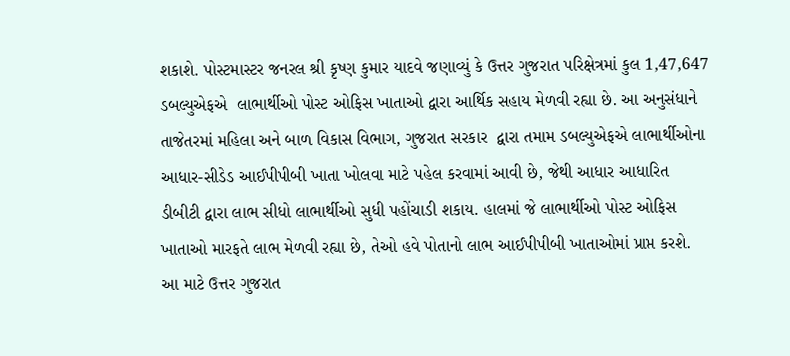શકાશે. પોસ્ટમાસ્ટર જનરલ શ્રી કૃષ્ણ કુમાર યાદવે જણાવ્યું કે ઉત્તર ગુજરાત પરિક્ષેત્રમાં કુલ 1,47,647 ડબલ્યુએફએ  લાભાર્થીઓ પોસ્ટ ઓફિસ ખાતાઓ દ્વારા આર્થિક સહાય મેળવી રહ્યા છે. આ અનુસંધાને તાજેતરમાં મહિલા અને બાળ વિકાસ વિભાગ, ગુજરાત સરકાર  દ્વારા તમામ ડબલ્યુએફએ લાભાર્થીઓના આધાર-સીડેડ આઈપીપીબી ખાતા ખોલવા માટે પહેલ કરવામાં આવી છે, જેથી આધાર આધારિત ડીબીટી દ્વારા લાભ સીધો લાભાર્થીઓ સુધી પહોંચાડી શકાય. હાલમાં જે લાભાર્થીઓ પોસ્ટ ઓફિસ ખાતાઓ મારફતે લાભ મેળવી રહ્યા છે, તેઓ હવે પોતાનો લાભ આઈપીપીબી ખાતાઓમાં પ્રાપ્ત કરશે. આ માટે ઉત્તર ગુજરાત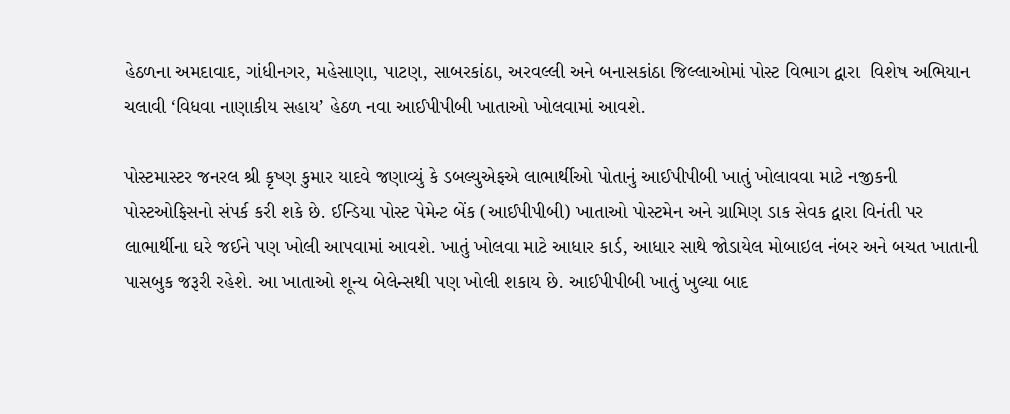હેઠળના અમદાવાદ, ગાંધીનગર, મહેસાણા, પાટણ, સાબરકાંઠા, અરવલ્લી અને બનાસકાંઠા જિલ્લાઓમાં પોસ્ટ વિભાગ દ્વારા  વિશેષ અભિયાન ચલાવી ‘વિધવા નાણાકીય સહાય’ હેઠળ નવા આઈપીપીબી ખાતાઓ ખોલવામાં આવશે.

પોસ્ટમાસ્ટર જનરલ શ્રી કૃષ્ણ કુમાર યાદવે જણાવ્યું કે ડબલ્યુએફએ લાભાર્થીઓ પોતાનું આઈપીપીબી ખાતું ખોલાવવા માટે નજીકની પોસ્ટઓફિસનો સંપર્ક કરી શકે છે. ઈન્ડિયા પોસ્ટ પેમેન્ટ બેંક (આઈપીપીબી) ખાતાઓ પોસ્ટમેન અને ગ્રામિણ ડાક સેવક દ્વારા વિનંતી પર લાભાર્થીના ઘરે જઈને પણ ખોલી આપવામાં આવશે. ખાતું ખોલવા માટે આધાર કાર્ડ, આધાર સાથે જોડાયેલ મોબાઇલ નંબર અને બચત ખાતાની પાસબુક જરૂરી રહેશે. આ ખાતાઓ શૂન્ય બેલેન્સથી પણ ખોલી શકાય છે. આઈપીપીબી ખાતું ખુલ્યા બાદ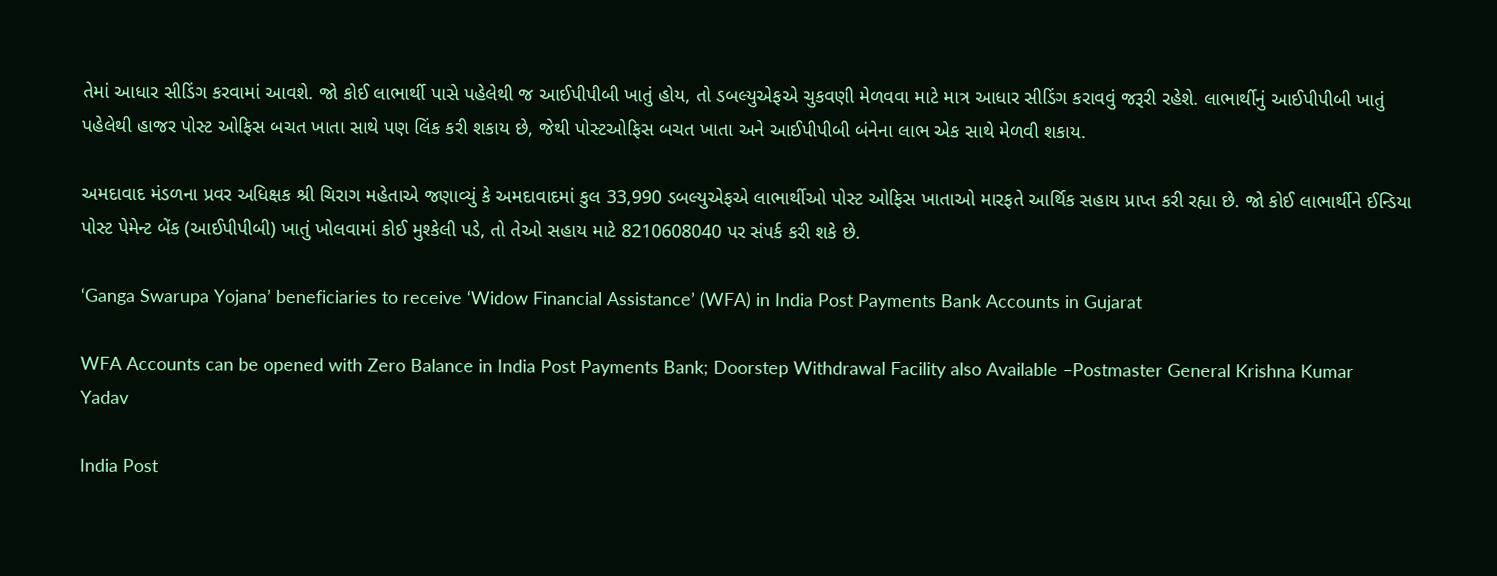તેમાં આધાર સીડિંગ કરવામાં આવશે. જો કોઈ લાભાર્થી પાસે પહેલેથી જ આઈપીપીબી ખાતું હોય, તો ડબલ્યુએફએ ચુકવણી મેળવવા માટે માત્ર આધાર સીડિંગ કરાવવું જરૂરી રહેશે. લાભાર્થીનું આઈપીપીબી ખાતું પહેલેથી હાજર પોસ્ટ ઓફિસ બચત ખાતા સાથે પણ લિંક કરી શકાય છે, જેથી પોસ્ટઓફિસ બચત ખાતા અને આઈપીપીબી બંનેના લાભ એક સાથે મેળવી શકાય.

અમદાવાદ મંડળના પ્રવર અધિક્ષક શ્રી ચિરાગ મહેતાએ જણાવ્યું કે અમદાવાદમાં કુલ 33,990 ડબલ્યુએફએ લાભાર્થીઓ પોસ્ટ ઓફિસ ખાતાઓ મારફતે આર્થિક સહાય પ્રાપ્ત કરી રહ્યા છે. જો કોઈ લાભાર્થીને ઈન્ડિયા પોસ્ટ પેમેન્ટ બેંક (આઈપીપીબી) ખાતું ખોલવામાં કોઈ મુશ્કેલી પડે, તો તેઓ સહાય માટે 8210608040 પર સંપર્ક કરી શકે છે.

‘Ganga Swarupa Yojana’ beneficiaries to receive ‘Widow Financial Assistance’ (WFA) in India Post Payments Bank Accounts in Gujarat

WFA Accounts can be opened with Zero Balance in India Post Payments Bank; Doorstep Withdrawal Facility also Available –Postmaster General Krishna Kumar Yadav

India Post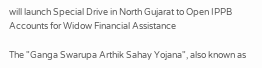will launch Special Drive in North Gujarat to Open IPPB Accounts for Widow Financial Assistance

The "Ganga Swarupa Arthik Sahay Yojana", also known as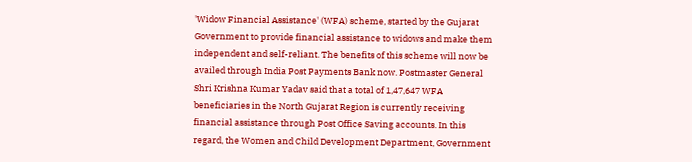'Widow Financial Assistance' (WFA) scheme, started by the Gujarat Government to provide financial assistance to widows and make them independent and self-reliant. The benefits of this scheme will now be availed through India Post Payments Bank now. Postmaster General Shri Krishna Kumar Yadav said that a total of 1,47,647 WFA beneficiaries in the North Gujarat Region is currently receiving financial assistance through Post Office Saving accounts. In this regard, the Women and Child Development Department, Government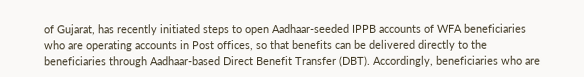of Gujarat, has recently initiated steps to open Aadhaar-seeded IPPB accounts of WFA beneficiaries who are operating accounts in Post offices, so that benefits can be delivered directly to the beneficiaries through Aadhaar-based Direct Benefit Transfer (DBT). Accordingly, beneficiaries who are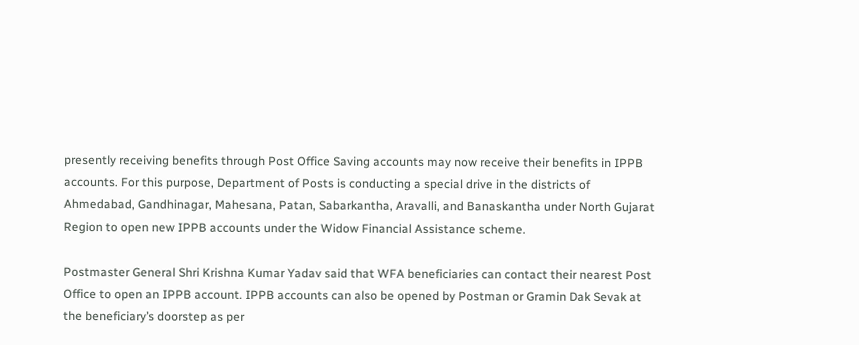presently receiving benefits through Post Office Saving accounts may now receive their benefits in IPPB accounts. For this purpose, Department of Posts is conducting a special drive in the districts of Ahmedabad, Gandhinagar, Mahesana, Patan, Sabarkantha, Aravalli, and Banaskantha under North Gujarat Region to open new IPPB accounts under the Widow Financial Assistance scheme.

Postmaster General Shri Krishna Kumar Yadav said that WFA beneficiaries can contact their nearest Post Office to open an IPPB account. IPPB accounts can also be opened by Postman or Gramin Dak Sevak at the beneficiary’s doorstep as per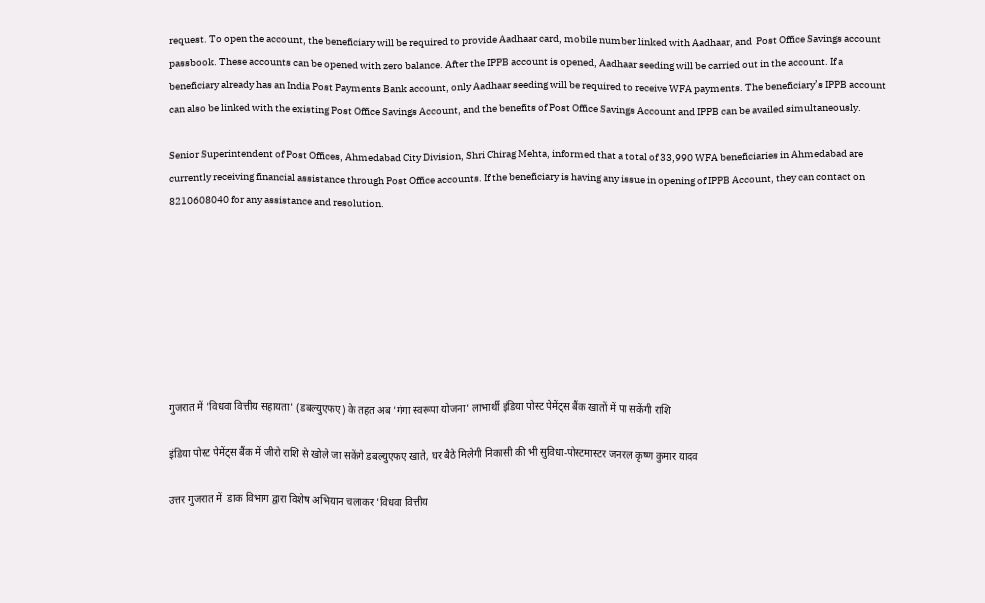request. To open the account, the beneficiary will be required to provide Aadhaar card, mobile number linked with Aadhaar, and  Post Office Savings account passbook. These accounts can be opened with zero balance. After the IPPB account is opened, Aadhaar seeding will be carried out in the account. If a beneficiary already has an India Post Payments Bank account, only Aadhaar seeding will be required to receive WFA payments. The beneficiary’s IPPB account can also be linked with the existing Post Office Savings Account, and the benefits of Post Office Savings Account and IPPB can be availed simultaneously.

Senior Superintendent of Post Offices, Ahmedabad City Division, Shri Chirag Mehta, informed that a total of 33,990 WFA beneficiaries in Ahmedabad are currently receiving financial assistance through Post Office accounts. If the beneficiary is having any issue in opening of IPPB Account, they can contact on 8210608040 for any assistance and resolution.








गुजरात में 'विधवा वित्तीय सहायता' (डबल्युएफए) के तहत अब 'गंगा स्वरूपा योजना' लाभार्थी इंडिया पोस्ट पेमेंट्स बैंक खातों में पा सकेंगी राशि

इंडिया पोस्ट पेमेंट्स बैंक में जीरो राशि से खोले जा सकेंगे डबल्युएफए खाते, घर बैठे मिलेगी निकासी की भी सुविधा-पोस्टमास्टर जनरल कृष्ण कुमार यादव

उत्तर गुजरात में  डाक विभाग द्वारा विशेष अभियान चलाकर 'विधवा वित्तीय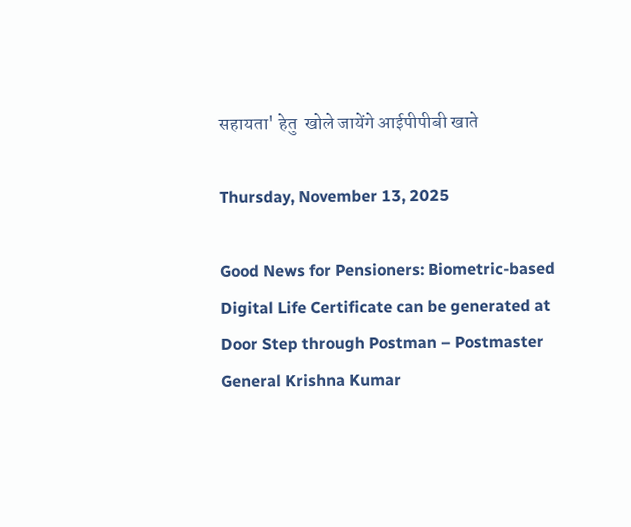सहायता' हेतु  खोले जायेंगे आईपीपीबी खाते

Thursday, November 13, 2025

Good News for Pensioners: Biometric-based Digital Life Certificate can be generated at Door Step through Postman – Postmaster General Krishna Kumar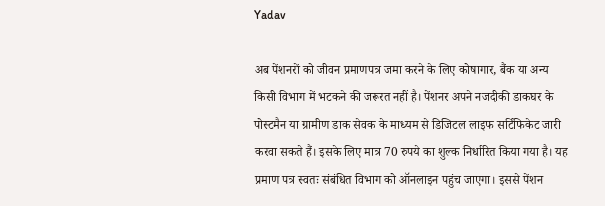Yadav

अब पेंशनरों को जीवन प्रमाणपत्र जमा करने के लिए कोषागार, बैंक या अन्य किसी विभाग में भटकने की जरूरत नहीं है। पेंशनर अपने नजदीकी डाकघर के पोस्टमैन या ग्रामीण डाक सेवक के माध्यम से डिजिटल लाइफ सर्टिफिकेट जारी करवा सकते हैं। इसके लिए मात्र 70 रुपये का शुल्क निर्धारित किया गया है। यह प्रमाण पत्र स्वतः संबंधित विभाग को ऑनलाइन पहुंच जाएगा। इससे पेंशन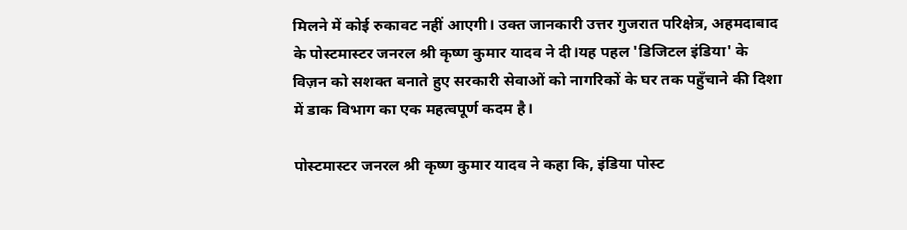मिलने में कोई रुकावट नहीं आएगी। उक्त जानकारी उत्तर गुजरात परिक्षेत्र, अहमदाबाद के पोस्टमास्टर जनरल श्री कृष्ण कुमार यादव ने दी।यह पहल 'डिजिटल इंडिया' के विज़न को सशक्त बनाते हुए सरकारी सेवाओं को नागरिकों के घर तक पहुँचाने की दिशा में डाक विभाग का एक महत्वपूर्ण कदम है।

पोस्टमास्टर जनरल श्री कृष्ण कुमार यादव ने कहा कि, इंडिया पोस्ट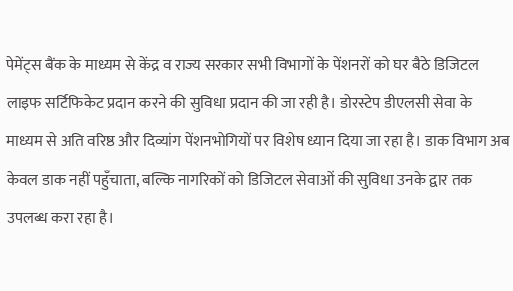पेमेंट्स बैंक के माध्यम से केंद्र व राज्य सरकार सभी विभागों के पेंशनरों को घर बैठे डिजिटल लाइफ सर्टिफिकेट प्रदान करने की सुविधा प्रदान की जा रही है। डोरस्टेप डीएलसी सेवा के माध्यम से अति वरिष्ठ और दिव्यांग पेंशनभोगियों पर विशेष ध्यान दिया जा रहा है। डाक विभाग अब केवल डाक नहीं पहुँचाता, बल्कि नागरिकों को डिजिटल सेवाओं की सुविधा उनके द्वार तक उपलब्ध करा रहा है।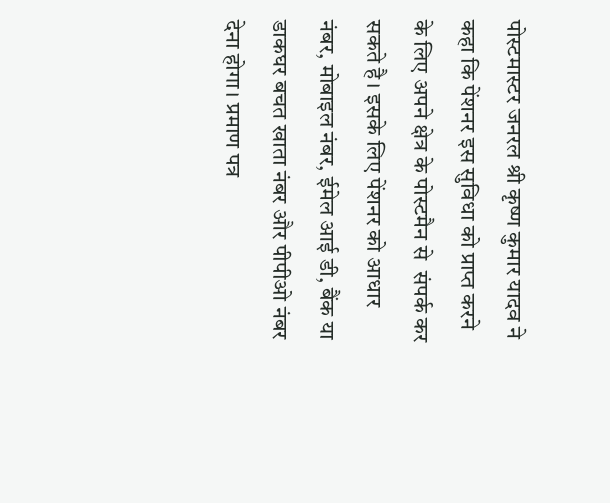पोस्टमास्टर जनरल श्री कृष्ण कुमार यादव ने कहा कि पेंशनर इस सुविधा को प्राप्त करने के लिए अपने क्षेत्र के पोस्टमैन से  संपर्क कर सकते है। इसके लिए पेंशनर को आधार नंबर, मोबाइल नंबर, ईमेल आई डी, बैंक या डाकघर बचत खाता नंबर और पीपीओ नंबर देना होगा। प्रमाण पत्र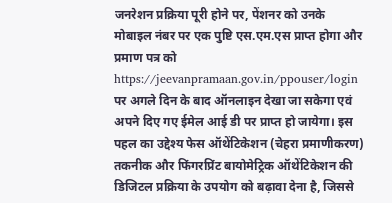जनरेशन प्रक्रिया पूरी होने पर, पेंशनर को उनके मोबाइल नंबर पर एक पुष्टि एस.एम.एस प्राप्त होगा और प्रमाण पत्र को https://jeevanpramaan.gov.in/ppouser/login पर अगले दिन के बाद ऑनलाइन देखा जा सकेगा एवं अपने दिए गए ईमेल आई डी पर प्राप्त हो जायेगा। इस पहल का उद्देश्य फेस ऑथेंटिकेशन (चेहरा प्रमाणीकरण) तकनीक और फिंगरप्रिंट बायोमेट्रिक ऑथेंटिकेशन की डिजिटल प्रक्रिया के उपयोग को बढ़ावा देना है, जिससे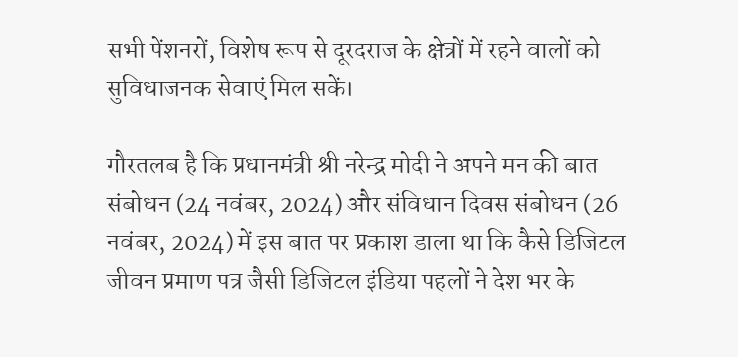सभी पेंशनरों, विशेष रूप से दूरदराज के क्षेत्रों में रहने वालों को सुविधाजनक सेवाएं मिल सकें।

गौरतलब है कि प्रधानमंत्री श्री नरेन्द्र मोदी ने अपने मन की बात संबोधन (24 नवंबर, 2024) और संविधान दिवस संबोधन (26 नवंबर, 2024) में इस बात पर प्रकाश डाला था कि कैसे डिजिटल जीवन प्रमाण पत्र जैसी डिजिटल इंडिया पहलों ने देश भर के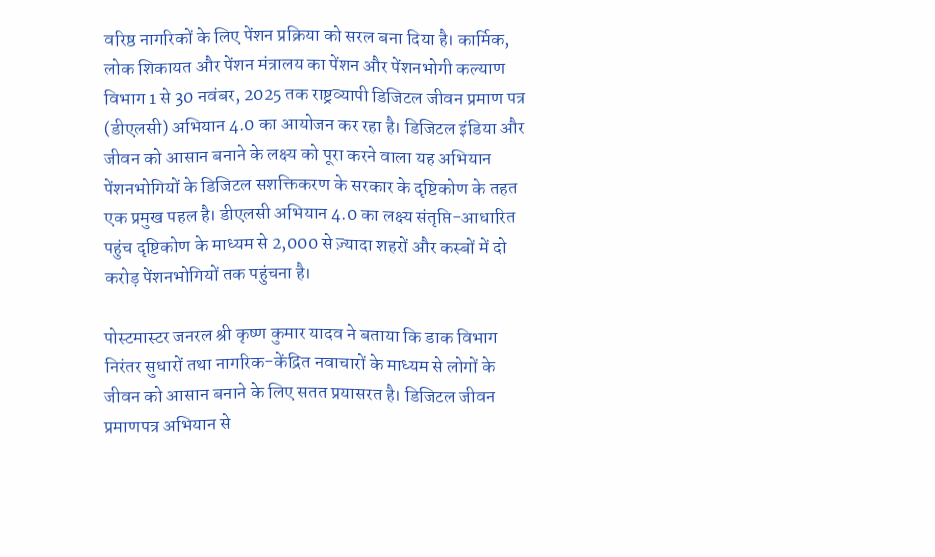वरिष्ठ नागरिकों के लिए पेंशन प्रक्रिया को सरल बना दिया है। कार्मिक, लोक शिकायत और पेंशन मंत्रालय का पेंशन और पेंशनभोगी कल्याण विभाग 1 से 30 नवंबर, 2025 तक राष्ट्रव्यापी डिजिटल जीवन प्रमाण पत्र (डीएलसी) अभियान 4.0 का आयोजन कर रहा है। डिजिटल इंडिया और जीवन को आसान बनाने के लक्ष्‍य को पूरा करने वाला यह अभियान पेंशनभोगियों के डिजिटल सशक्तिकरण के सरकार के दृष्टिकोण के तहत एक प्रमुख पहल है। डीएलसी अभियान 4.0 का लक्ष्य संतृप्ति-आधारित पहुंच दृष्टिकोण के माध्यम से 2,000 से ज़्यादा शहरों और कस्बों में दो करोड़ पेंशनभोगियों तक पहुंचना है।

पोस्टमास्टर जनरल श्री कृष्ण कुमार यादव ने बताया कि डाक विभाग निरंतर सुधारों तथा नागरिक-केंद्रित नवाचारों के माध्यम से लोगों के जीवन को आसान बनाने के लिए सतत प्रयासरत है। डिजिटल जीवन प्रमाणपत्र अभियान से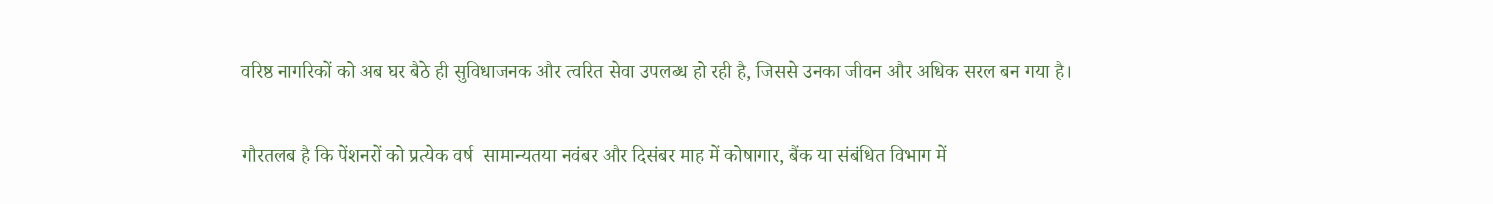वरिष्ठ नागरिकों को अब घर बैठे ही सुविधाजनक और त्वरित सेवा उपलब्ध हो रही है, जिससे उनका जीवन और अधिक सरल बन गया है।

गौरतलब है कि पेंशनरों को प्रत्येक वर्ष  सामान्यतया नवंबर और दिसंबर माह में कोषागार, बैंक या संबंधित विभाग में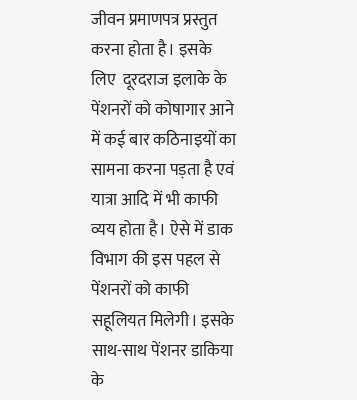जीवन प्रमाणपत्र प्रस्तुत करना होता है। इसके लिए  दूरदराज इलाके के पेंशनरों को कोषागार आने में कई बार कठिनाइयों का सामना करना पड़ता है एवं यात्रा आदि में भी काफी व्यय होता है। ऐसे में डाक विभाग की इस पहल से  पेंशनरों को काफी सहूलियत मिलेगी। इसके साथ-साथ पेंशनर डाकिया के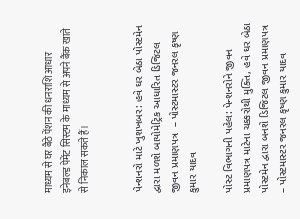माध्यम से घर बैठे पेंशन की धनराशि आधार इनेबल्ड पेमेंट सिस्टम के माध्यम से अपने बैंक खाते से निकाल सकते हैं।


પેન્શનરો માટે ખુશખબર: હવે ઘર બેઠા પોસ્ટમેન દ્વારા મળશે બાયોમેટ્રિક આધારિત ડિજિટલ જીવન પ્રમાણપત્ર  – પોસ્ટમાસ્ટર જનરલ કૃષ્ણ કુમાર યાદવ

પોસ્ટ વિભાગની પહેલ: પેન્શનરોને જીવન પ્રમાણપત્ર માટેના ચક્કરોથી મુક્તિ, હવે ઘર બેઠા પોસ્ટમેન દ્વારા બનશે ડિજિટલ જીવન પ્રમાણપત્ર – પોસ્ટમાસ્ટર જનરલ કૃષ્ણ કુમાર યાદવ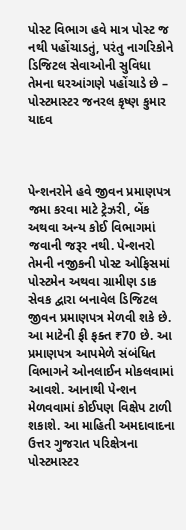પોસ્ટ વિભાગ હવે માત્ર પોસ્ટ જ નથી પહોંચાડતું, પરંતુ નાગરિકોને ડિજિટલ સેવાઓની સુવિધા તેમના ઘરઆંગણે પહોંચાડે છે – પોસ્ટમાસ્ટર જનરલ કૃષ્ણ કુમાર યાદવ



પેન્શનરોને હવે જીવન પ્રમાણપત્ર જમા કરવા માટે ટ્રેઝરી, બેંક અથવા અન્ય કોઈ વિભાગમાં જવાની જરૂર નથી. પેન્શનરો તેમની નજીકની પોસ્ટ ઓફિસમાં પોસ્ટમેન અથવા ગ્રામીણ ડાક સેવક દ્વારા બનાવેલ ડિજિટલ જીવન પ્રમાણપત્ર મેળવી શકે છે. આ માટેની ફી ફક્ત ₹70 છે. આ પ્રમાણપત્ર આપમેળે સંબંધિત વિભાગને ઓનલાઈન મોકલવામાં આવશે. આનાથી પેન્શન મેળવવામાં કોઈપણ વિક્ષેપ ટાળી શકાશે. આ માહિતી અમદાવાદના ઉત્તર ગુજરાત પરિક્ષેત્રના પોસ્ટમાસ્ટર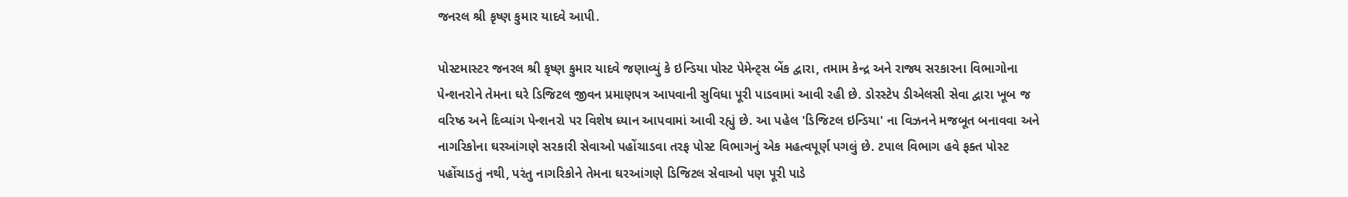જનરલ શ્રી કૃષ્ણ કુમાર યાદવે આપી.

પોસ્ટમાસ્ટર જનરલ શ્રી કૃષ્ણ કુમાર યાદવે જણાવ્યું કે ઇન્ડિયા પોસ્ટ પેમેન્ટ્સ બેંક દ્વારા, તમામ કેન્દ્ર અને રાજ્ય સરકારના વિભાગોના પેન્શનરોને તેમના ઘરે ડિજિટલ જીવન પ્રમાણપત્ર આપવાની સુવિધા પૂરી પાડવામાં આવી રહી છે. ડોરસ્ટેપ ડીએલસી સેવા દ્વારા ખૂબ જ વરિષ્ઠ અને દિવ્યાંગ પેન્શનરો પર વિશેષ ધ્યાન આપવામાં આવી રહ્યું છે. આ પહેલ 'ડિજિટલ ઇન્ડિયા' ના વિઝનને મજબૂત બનાવવા અને નાગરિકોના ઘરઆંગણે સરકારી સેવાઓ પહોંચાડવા તરફ પોસ્ટ વિભાગનું એક મહત્વપૂર્ણ પગલું છે. ટપાલ વિભાગ હવે ફક્ત પોસ્ટ પહોંચાડતું નથી, પરંતુ નાગરિકોને તેમના ઘરઆંગણે ડિજિટલ સેવાઓ પણ પૂરી પાડે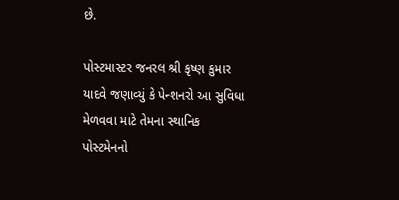છે.

પોસ્ટમાસ્ટર જનરલ શ્રી કૃષ્ણ કુમાર યાદવે જણાવ્યું કે પેન્શનરો આ સુવિધા મેળવવા માટે તેમના સ્થાનિક પોસ્ટમેનનો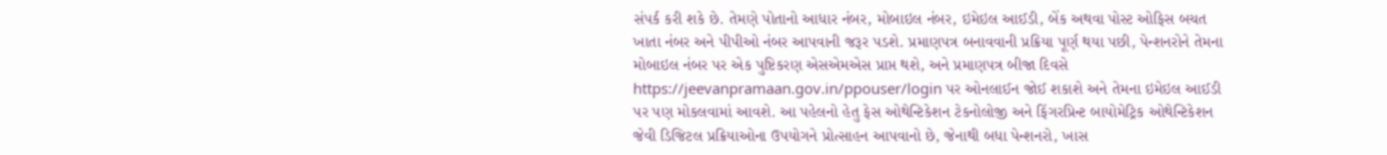સંપર્ક કરી શકે છે. તેમણે પોતાનો આધાર નંબર, મોબાઇલ નંબર, ઇમેઇલ આઈડી, બેંક અથવા પોસ્ટ ઓફિસ બચત ખાતા નંબર અને પીપીઓ નંબર આપવાની જરૂર પડશે. પ્રમાણપત્ર બનાવવાની પ્રક્રિયા પૂર્ણ થયા પછી, પેન્શનરોને તેમના મોબાઇલ નંબર પર એક પુષ્ટિકરણ એસએમએસ પ્રાપ્ત થશે, અને પ્રમાણપત્ર બીજા દિવસે https://jeevanpramaan.gov.in/ppouser/login પર ઓનલાઈન જોઈ શકાશે અને તેમના ઇમેઇલ આઈડી પર પણ મોકલવામાં આવશે. આ પહેલનો હેતુ ફેસ ઓથેન્ટિકેશન ટેકનોલોજી અને ફિંગરપ્રિન્ટ બાયોમેટ્રિક ઓથેન્ટિકેશન જેવી ડિજિટલ પ્રક્રિયાઓના ઉપયોગને પ્રોત્સાહન આપવાનો છે, જેનાથી બધા પેન્શનરો, ખાસ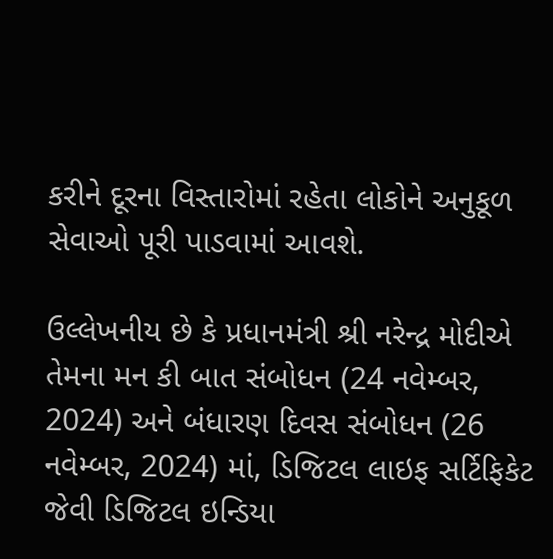કરીને દૂરના વિસ્તારોમાં રહેતા લોકોને અનુકૂળ સેવાઓ પૂરી પાડવામાં આવશે.

ઉલ્લેખનીય છે કે પ્રધાનમંત્રી શ્રી નરેન્દ્ર મોદીએ તેમના મન કી બાત સંબોધન (24 નવેમ્બર, 2024) અને બંધારણ દિવસ સંબોધન (26 નવેમ્બર, 2024) માં, ડિજિટલ લાઇફ સર્ટિફિકેટ જેવી ડિજિટલ ઇન્ડિયા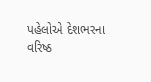પહેલોએ દેશભરના વરિષ્ઠ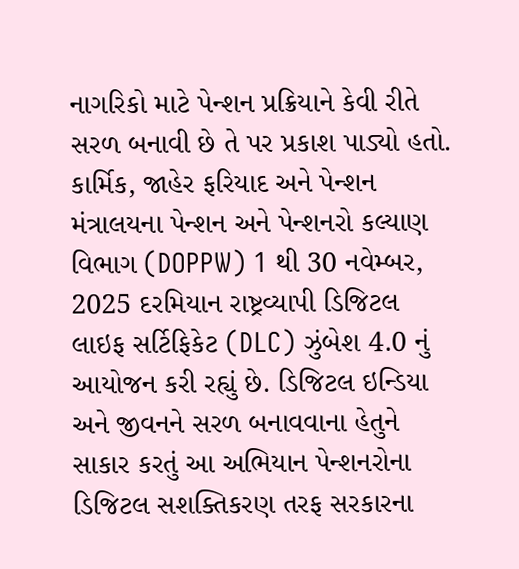નાગરિકો માટે પેન્શન પ્રક્રિયાને કેવી રીતે સરળ બનાવી છે તે પર પ્રકાશ પાડ્યો હતો. કાર્મિક, જાહેર ફરિયાદ અને પેન્શન મંત્રાલયના પેન્શન અને પેન્શનરો કલ્યાણ વિભાગ (DOPPW) 1 થી 30 નવેમ્બર, 2025 દરમિયાન રાષ્ટ્રવ્યાપી ડિજિટલ લાઇફ સર્ટિફિકેટ (DLC) ઝુંબેશ 4.0 નું આયોજન કરી રહ્યું છે. ડિજિટલ ઇન્ડિયા અને જીવનને સરળ બનાવવાના હેતુને સાકાર કરતું આ અભિયાન પેન્શનરોના ડિજિટલ સશક્તિકરણ તરફ સરકારના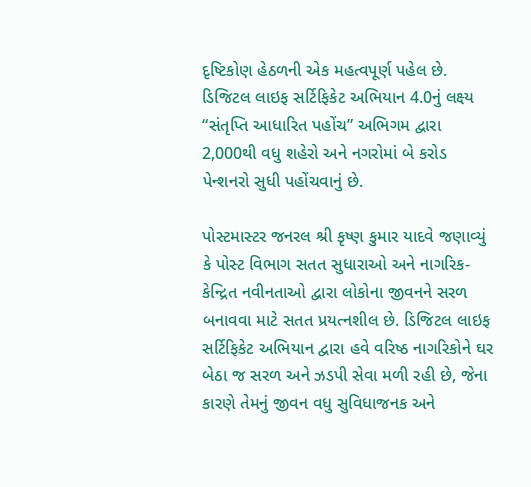દૃષ્ટિકોણ હેઠળની એક મહત્વપૂર્ણ પહેલ છે.  ડિજિટલ લાઇફ સર્ટિફિકેટ અભિયાન 4.0નું લક્ષ્ય “સંતૃપ્તિ આધારિત પહોંચ” અભિગમ દ્વારા 2,000થી વધુ શહેરો અને નગરોમાં બે કરોડ પેન્શનરો સુધી પહોંચવાનું છે.

પોસ્ટમાસ્ટર જનરલ શ્રી કૃષ્ણ કુમાર યાદવે જણાવ્યું કે પોસ્ટ વિભાગ સતત સુધારાઓ અને નાગરિક-કેન્દ્રિત નવીનતાઓ દ્વારા લોકોના જીવનને સરળ બનાવવા માટે સતત પ્રયત્નશીલ છે. ડિજિટલ લાઇફ સર્ટિફિકેટ અભિયાન દ્વારા હવે વરિષ્ઠ નાગરિકોને ઘર બેઠા જ સરળ અને ઝડપી સેવા મળી રહી છે, જેના કારણે તેમનું જીવન વધુ સુવિધાજનક અને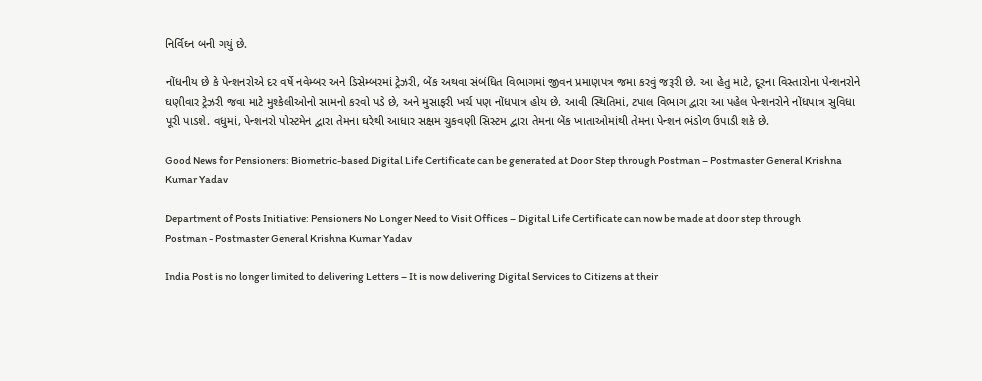નિર્વિઘ્ન બની ગયું છે.

નોંધનીય છે કે પેન્શનરોએ દર વર્ષે નવેમ્બર અને ડિસેમ્બરમાં ટ્રેઝરી, બેંક અથવા સંબંધિત વિભાગમાં જીવન પ્રમાણપત્ર જમા કરવું જરૂરી છે. આ હેતુ માટે, દૂરના વિસ્તારોના પેન્શનરોને ઘણીવાર ટ્રેઝરી જવા માટે મુશ્કેલીઓનો સામનો કરવો પડે છે, અને મુસાફરી ખર્ચ પણ નોંધપાત્ર હોય છે. આવી સ્થિતિમાં, ટપાલ વિભાગ દ્વારા આ પહેલ પેન્શનરોને નોંધપાત્ર સુવિધા પૂરી પાડશે. વધુમાં, પેન્શનરો પોસ્ટમેન દ્વારા તેમના ઘરેથી આધાર સક્ષમ ચુકવણી સિસ્ટમ દ્વારા તેમના બેંક ખાતાઓમાંથી તેમના પેન્શન ભંડોળ ઉપાડી શકે છે.

Good News for Pensioners: Biometric-based Digital Life Certificate can be generated at Door Step through Postman – Postmaster General Krishna Kumar Yadav

Department of Posts Initiative: Pensioners No Longer Need to Visit Offices – Digital Life Certificate can now be made at door step through Postman - Postmaster General Krishna Kumar Yadav

India Post is no longer limited to delivering Letters – It is now delivering Digital Services to Citizens at their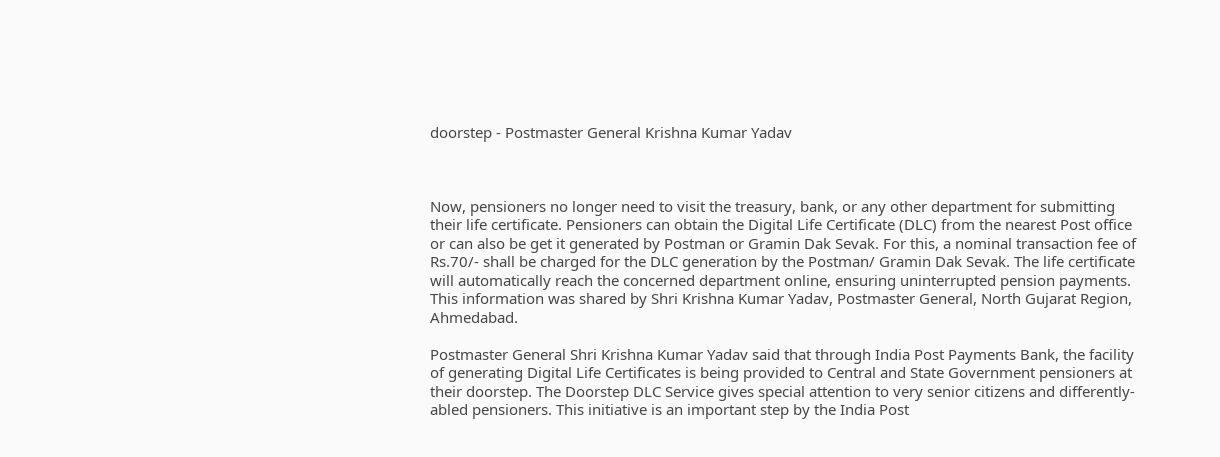doorstep - Postmaster General Krishna Kumar Yadav



Now, pensioners no longer need to visit the treasury, bank, or any other department for submitting their life certificate. Pensioners can obtain the Digital Life Certificate (DLC) from the nearest Post office or can also be get it generated by Postman or Gramin Dak Sevak. For this, a nominal transaction fee of Rs.70/- shall be charged for the DLC generation by the Postman/ Gramin Dak Sevak. The life certificate will automatically reach the concerned department online, ensuring uninterrupted pension payments. This information was shared by Shri Krishna Kumar Yadav, Postmaster General, North Gujarat Region, Ahmedabad.

Postmaster General Shri Krishna Kumar Yadav said that through India Post Payments Bank, the facility of generating Digital Life Certificates is being provided to Central and State Government pensioners at their doorstep. The Doorstep DLC Service gives special attention to very senior citizens and differently-abled pensioners. This initiative is an important step by the India Post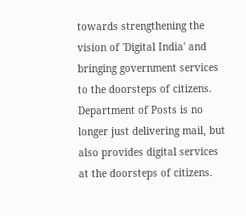towards strengthening the vision of 'Digital India' and bringing government services to the doorsteps of citizens. Department of Posts is no longer just delivering mail, but also provides digital services at the doorsteps of citizens.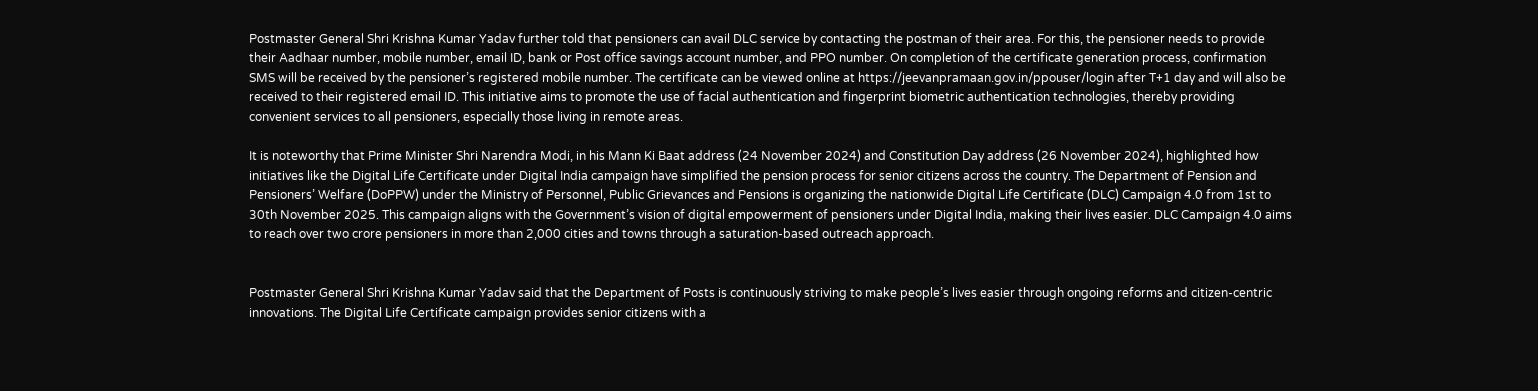Postmaster General Shri Krishna Kumar Yadav further told that pensioners can avail DLC service by contacting the postman of their area. For this, the pensioner needs to provide their Aadhaar number, mobile number, email ID, bank or Post office savings account number, and PPO number. On completion of the certificate generation process, confirmation SMS will be received by the pensioner’s registered mobile number. The certificate can be viewed online at https://jeevanpramaan.gov.in/ppouser/login after T+1 day and will also be received to their registered email ID. This initiative aims to promote the use of facial authentication and fingerprint biometric authentication technologies, thereby providing convenient services to all pensioners, especially those living in remote areas.

It is noteworthy that Prime Minister Shri Narendra Modi, in his Mann Ki Baat address (24 November 2024) and Constitution Day address (26 November 2024), highlighted how initiatives like the Digital Life Certificate under Digital India campaign have simplified the pension process for senior citizens across the country. The Department of Pension and Pensioners’ Welfare (DoPPW) under the Ministry of Personnel, Public Grievances and Pensions is organizing the nationwide Digital Life Certificate (DLC) Campaign 4.0 from 1st to 30th November 2025. This campaign aligns with the Government’s vision of digital empowerment of pensioners under Digital India, making their lives easier. DLC Campaign 4.0 aims to reach over two crore pensioners in more than 2,000 cities and towns through a saturation-based outreach approach.


Postmaster General Shri Krishna Kumar Yadav said that the Department of Posts is continuously striving to make people’s lives easier through ongoing reforms and citizen-centric innovations. The Digital Life Certificate campaign provides senior citizens with a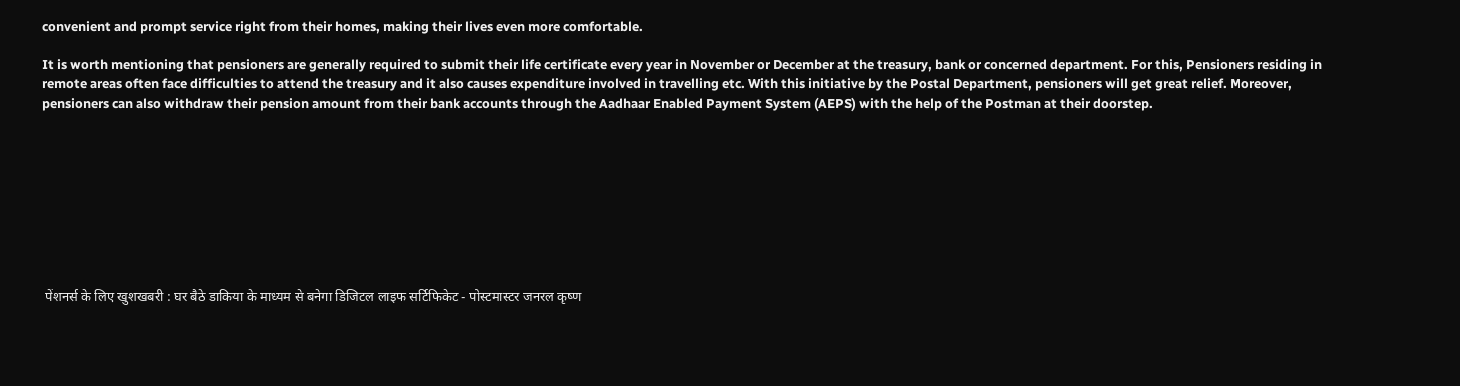convenient and prompt service right from their homes, making their lives even more comfortable.

It is worth mentioning that pensioners are generally required to submit their life certificate every year in November or December at the treasury, bank or concerned department. For this, Pensioners residing in remote areas often face difficulties to attend the treasury and it also causes expenditure involved in travelling etc. With this initiative by the Postal Department, pensioners will get great relief. Moreover, pensioners can also withdraw their pension amount from their bank accounts through the Aadhaar Enabled Payment System (AEPS) with the help of the Postman at their doorstep.









 पेंशनर्स के लिए खुशखबरी : घर बैठे डाकिया के माध्यम से बनेगा डिजिटल लाइफ सर्टिफिकेट - पोस्टमास्टर जनरल कृष्ण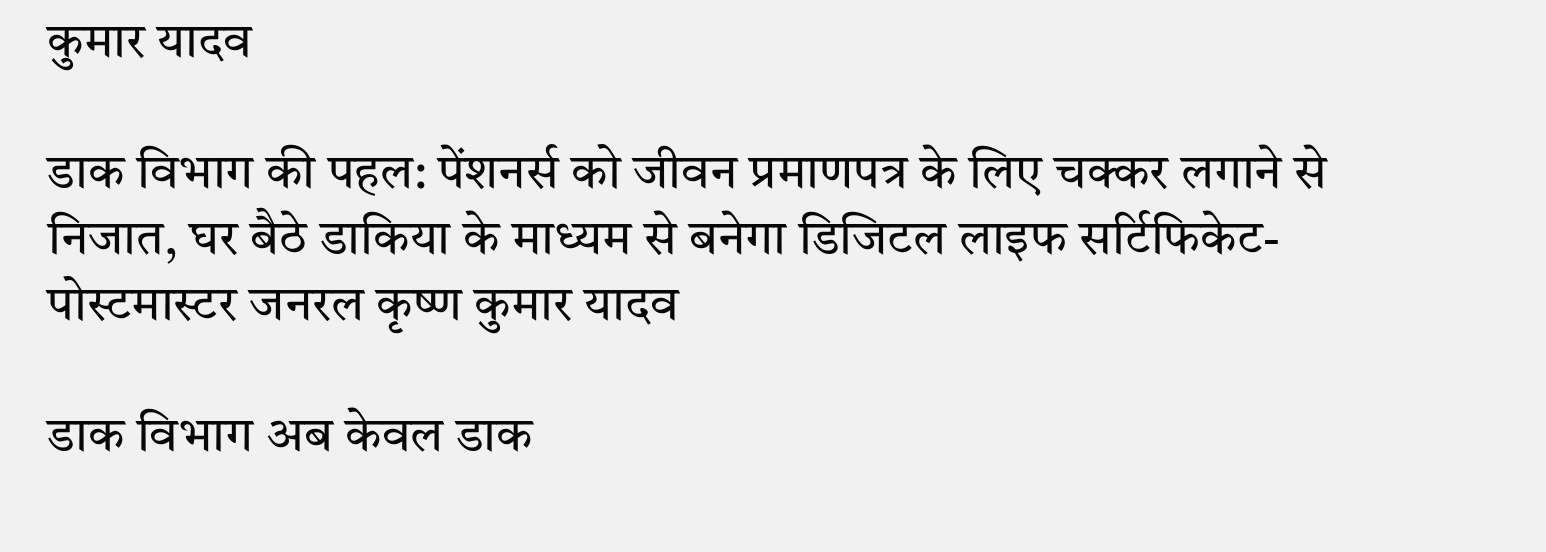कुमार यादव

डाक विभाग की पहल: पेंशनर्स को जीवन प्रमाणपत्र के लिए चक्कर लगाने से निजात, घर बैठे डाकिया के माध्यम से बनेगा डिजिटल लाइफ सर्टिफिकेट-पोस्टमास्टर जनरल कृष्ण कुमार यादव

डाक विभाग अब केवल डाक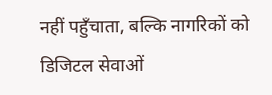नहीं पहुँचाता, बल्कि नागरिकों को डिजिटल सेवाओं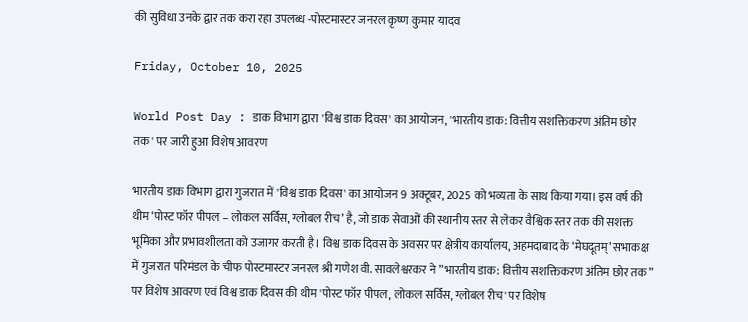की सुविधा उनके द्वार तक करा रहा उपलब्ध -पोस्टमास्टर जनरल कृष्ण कुमार यादव

Friday, October 10, 2025

World Post Day : डाक विभाग द्वारा 'विश्व डाक दिवस' का आयोजन, 'भारतीय डाक: वित्तीय सशक्तिकरण अंतिम छोर तक' पर जारी हुआ विशेष आवरण

भारतीय डाक विभाग द्वारा गुजरात में 'विश्व डाक दिवस' का आयोजन 9 अक्टूबर, 2025 को भव्यता के साथ किया गया। इस वर्ष की थीम ‘पोस्ट फॉर पीपल – लोकल सर्विस, ग्लोबल रीच’ है, जो डाक सेवाओं की स्थानीय स्तर से लेकर वैश्विक स्तर तक की सशक्त भूमिका और प्रभावशीलता को उजागर करती है। विश्व डाक दिवस के अवसर पर क्षेत्रीय कार्यालय, अहमदाबाद के ‘मेघदूतम्’ सभाकक्ष में गुजरात परिमंडल के चीफ पोस्टमास्टर जनरल श्री गणेश वी. सावलेश्वरकर ने ”भारतीय डाक: वित्तीय सशक्तिकरण अंतिम छोर तक” पर विशेष आवरण एवं विश्व डाक दिवस की थीम 'पोस्ट फॉर पीपल, लोकल सर्विस, ग्लोबल रीच' पर विशेष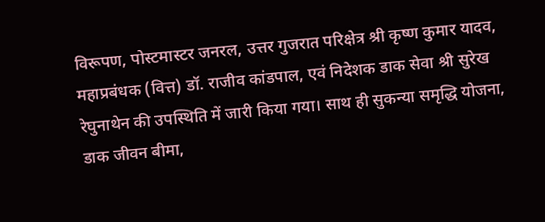विरूपण, पोस्टमास्टर जनरल, उत्तर गुजरात परिक्षेत्र श्री कृष्ण कुमार यादव, महाप्रबंधक (वित्त) डॉ. राजीव कांडपाल, एवं निदेशक डाक सेवा श्री सुरेख रेघुनाथेन की उपस्थिति में जारी किया गया। साथ ही सुकन्या समृद्धि योजना, डाक जीवन बीमा,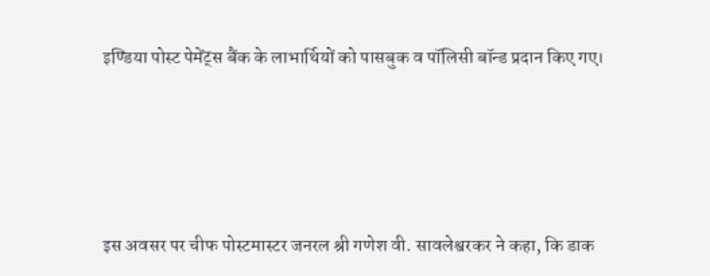इण्डिया पोस्ट पेमेंट्स बैंक के लाभार्थियों को पासबुक व पॉलिसी बॉन्ड प्रदान किए गए।





इस अवसर पर चीफ पोस्टमास्टर जनरल श्री गणेश वी. सावलेश्वरकर ने कहा, कि डाक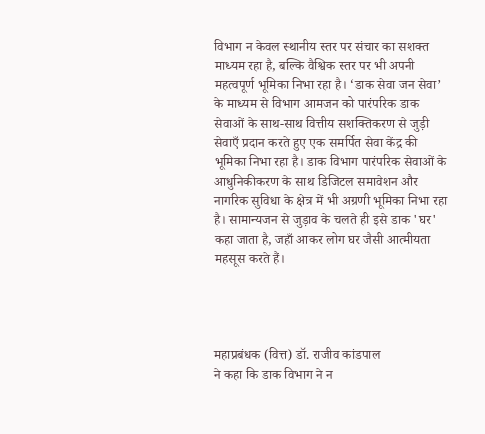विभाग न केवल स्थानीय स्तर पर संचार का सशक्त माध्यम रहा है, बल्कि वैश्विक स्तर पर भी अपनी महत्वपूर्ण भूमिका निभा रहा है। ‘डाक सेवा जन सेवा’ के माध्यम से विभाग आमजन को पारंपरिक डाक सेवाओं के साथ-साथ वित्तीय सशक्तिकरण से जुड़ी सेवाएँ प्रदान करते हुए एक समर्पित सेवा केंद्र की भूमिका निभा रहा है। डाक विभाग पारंपरिक सेवाओं के आधुनिकीकरण के साथ डिजिटल समावेशन और नागरिक सुविधा के क्षेत्र में भी अग्रणी भूमिका निभा रहा है। सामान्यजन से जुड़ाव के चलते ही इसे डाक 'घर' कहा जाता है, जहाँ आकर लोग घर जैसी आत्मीयता महसूस करते हैं।




महाप्रबंधक (वित्त) डॉ. राजीव कांडपाल
ने कहा कि डाक विभाग ने न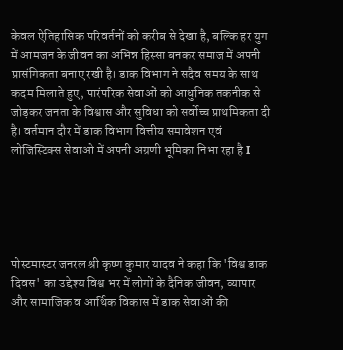केवल ऐतिहासिक परिवर्तनों को करीब से देखा है, बल्कि हर युग में आमजन के जीवन का अभिन्न हिस्सा बनकर समाज में अपनी प्रासंगिकता बनाए रखी है। डाक विभाग ने सदैव समय के साथ कदम मिलाते हुए, पारंपरिक सेवाओं को आधुनिक तकनीक से जोड़कर जनता के विश्वास और सुविधा को सर्वोच्च प्राथमिकता दी है। वर्तमान दौर में डाक विभाग वित्तीय समावेशन एवं लोजिस्टिक्स सेवाओ में अपनी अग्रणी भूमिका निभा रहा है I





पोस्टमास्टर जनरल श्री कृष्ण कुमार यादव ने कहा कि 'विश्व डाक दिवस' का उद्देश्य विश्व भर में लोगों के दैनिक जीवन, व्यापार और सामाजिक व आर्थिक विकास में डाक सेवाओं की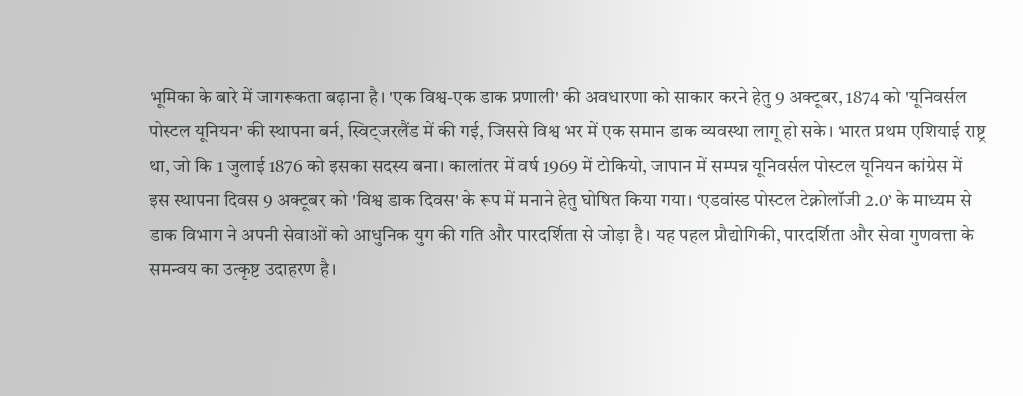भूमिका के बारे में जागरूकता बढ़ाना है। 'एक विश्व-एक डाक प्रणाली' की अवधारणा को साकार करने हेतु 9 अक्टूबर, 1874 को 'यूनिवर्सल पोस्टल यूनियन' की स्थापना बर्न, स्विट्जरलैंड में की गई, जिससे विश्व भर में एक समान डाक व्यवस्था लागू हो सके। भारत प्रथम एशियाई राष्ट्र था, जो कि 1 जुलाई 1876 को इसका सदस्य बना। कालांतर में वर्ष 1969 में टोकियो, जापान में सम्पन्न यूनिवर्सल पोस्टल यूनियन कांग्रेस में इस स्थापना दिवस 9 अक्टूबर को 'विश्व डाक दिवस' के रूप में मनाने हेतु घोषित किया गया। ‘एडवांस्ड पोस्टल टेक्नोलॉजी 2.0’ के माध्यम से डाक विभाग ने अपनी सेवाओं को आधुनिक युग की गति और पारदर्शिता से जोड़ा है। यह पहल प्रौद्योगिकी, पारदर्शिता और सेवा गुणवत्ता के समन्वय का उत्कृष्ट उदाहरण है।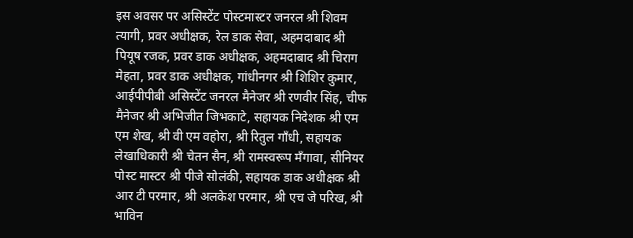इस अवसर पर असिस्टेंट पोस्टमास्टर जनरल श्री शिवम त्यागी, प्रवर अधीक्षक, रेल डाक सेवा, अहमदाबाद श्री पियूष रजक, प्रवर डाक अधीक्षक, अहमदाबाद श्री चिराग मेहता, प्रवर डाक अधीक्षक, गांधीनगर श्री शिशिर कुमार, आईपीपीबी असिस्टेंट जनरल मैनेजर श्री रणवीर सिंह, चीफ मैनेजर श्री अभिजीत जिभकाटे, सहायक निदेशक श्री एम एम शेख, श्री वी एम वहोरा, श्री रितुल गाँधी, सहायक लेखाधिकारी श्री चेतन सैन, श्री रामस्वरूप मँगावा, सीनियर पोस्ट मास्टर श्री पीजे सोलंकी, सहायक डाक अधीक्षक श्री आर टी परमार, श्री अलकेश परमार, श्री एच जे परिख, श्री भाविन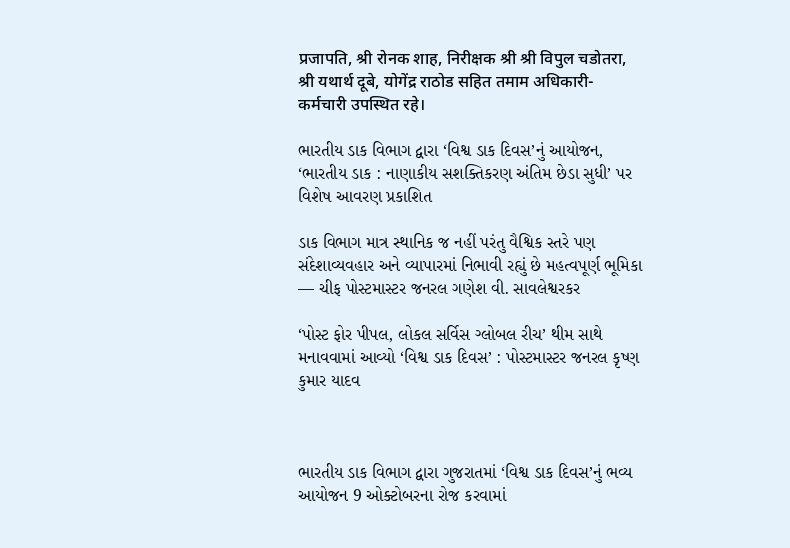प्रजापति, श्री रोनक शाह, निरीक्षक श्री श्री विपुल चडोतरा, श्री यथार्थ दूबे, योगेंद्र राठोड सहित तमाम अधिकारी-कर्मचारी उपस्थित रहे।

ભારતીય ડાક વિભાગ દ્વારા ‘વિશ્વ ડાક દિવસ’નું આયોજન, ‘ભારતીય ડાક : નાણાકીય સશક્તિકરણ અંતિમ છેડા સુધી’ પર વિશેષ આવરણ પ્રકાશિત

ડાક વિભાગ માત્ર સ્થાનિક જ નહીં પરંતુ વૈશ્વિક સ્તરે પણ સંદેશાવ્યવહાર અને વ્યાપારમાં નિભાવી રહ્યું છે મહત્વપૂર્ણ ભૂમિકા — ચીફ પોસ્ટમાસ્ટર જનરલ ગણેશ વી. સાવલેશ્વરકર

‘પોસ્ટ ફોર પીપલ, લોકલ સર્વિસ ગ્લોબલ રીચ’ થીમ સાથે મનાવવામાં આવ્યો ‘વિશ્વ ડાક દિવસ’ : પોસ્ટમાસ્ટર જનરલ કૃષ્ણ કુમાર યાદવ



ભારતીય ડાક વિભાગ દ્વારા ગુજરાતમાં ‘વિશ્વ ડાક દિવસ’નું ભવ્ય આયોજન 9 ઓક્ટોબરના રોજ કરવામાં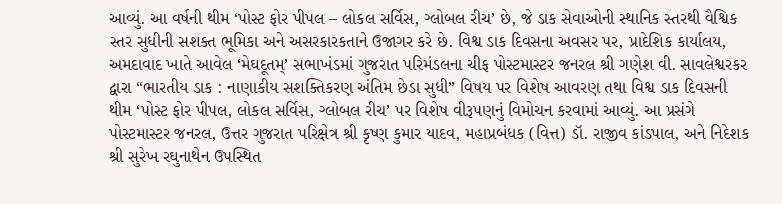આવ્યું. આ વર્ષની થીમ ‘પોસ્ટ ફોર પીપલ – લોકલ સર્વિસ, ગ્લોબલ રીચ’ છે, જે ડાક સેવાઓની સ્થાનિક સ્તરથી વૈશ્વિક સ્તર સુધીની સશક્ત ભૂમિકા અને અસરકારકતાને ઉજાગર કરે છે. વિશ્વ ડાક દિવસના અવસર પર, પ્રાદેશિક કાર્યાલય, અમદાવાદ ખાતે આવેલ ‘મેઘદૂતમ્’ સભાખંડમાં ગુજરાત પરિમંડલના ચીફ પોસ્ટમાસ્ટર જનરલ શ્રી ગણેશ વી. સાવલેશ્વરકર દ્વારા “ભારતીય ડાક : નાણાકીય સશક્તિકરણ અંતિમ છેડા સુધી” વિષય પર વિશેષ આવરણ તથા વિશ્વ ડાક દિવસની થીમ ‘પોસ્ટ ફોર પીપલ, લોકલ સર્વિસ, ગ્લોબલ રીચ’ પર વિશેષ વીરૂપણનું વિમોચન કરવામાં આવ્યું. આ પ્રસંગે પોસ્ટમાસ્ટર જનરલ, ઉત્તર ગુજરાત પરિક્ષેત્ર શ્રી કૃષ્ણ કુમાર યાદવ, મહાપ્રબંધક (વિત્ત) ડૉ. રાજીવ કાંડપાલ, અને નિદેશક શ્રી સુરેખ રઘુનાથેન ઉપસ્થિત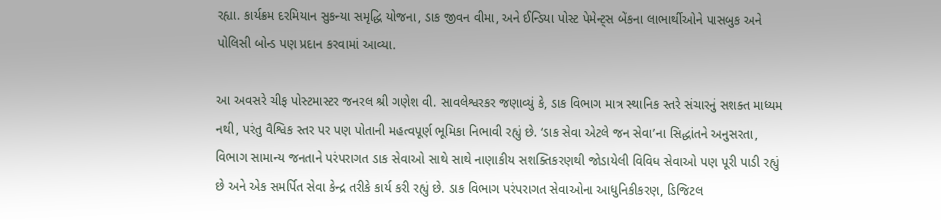રહ્યા. કાર્યક્રમ દરમિયાન સુકન્યા સમૃદ્ધિ યોજના, ડાક જીવન વીમા, અને ઈન્ડિયા પોસ્ટ પેમેન્ટ્સ બેંકના લાભાર્થીઓને પાસબુક અને પોલિસી બોન્ડ પણ પ્રદાન કરવામાં આવ્યા.

આ અવસરે ચીફ પોસ્ટમાસ્ટર જનરલ શ્રી ગણેશ વી. સાવલેશ્વરકર જણાવ્યું કે, ડાક વિભાગ માત્ર સ્થાનિક સ્તરે સંચારનું સશક્ત માધ્યમ નથી, પરંતુ વૈશ્વિક સ્તર પર પણ પોતાની મહત્વપૂર્ણ ભૂમિકા નિભાવી રહ્યું છે. ‘ડાક સેવા એટલે જન સેવા’ના સિદ્ધાંતને અનુસરતા, વિભાગ સામાન્ય જનતાને પરંપરાગત ડાક સેવાઓ સાથે સાથે નાણાકીય સશક્તિકરણથી જોડાયેલી વિવિધ સેવાઓ પણ પૂરી પાડી રહ્યું છે અને એક સમર્પિત સેવા કેન્દ્ર તરીકે કાર્ય કરી રહ્યું છે. ડાક વિભાગ પરંપરાગત સેવાઓના આધુનિકીકરણ, ડિજિટલ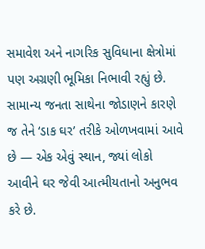સમાવેશ અને નાગરિક સુવિધાના ક્ષેત્રોમાં પણ અગ્રણી ભૂમિકા નિભાવી રહ્યું છે. સામાન્ય જનતા સાથેના જોડાણને કારણે જ તેને ‘ડાક ઘર’ તરીકે ઓળખવામાં આવે છે — એક એવું સ્થાન, જ્યાં લોકો આવીને ઘર જેવી આત્મીયતાનો અનુભવ કરે છે.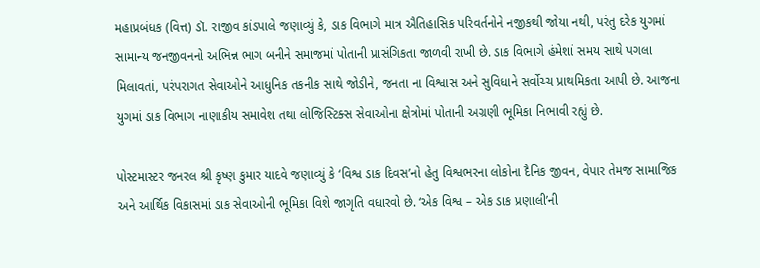મહાપ્રબંધક (વિત્ત) ડૉ. રાજીવ કાંડપાલે જણાવ્યું કે, ડાક વિભાગે માત્ર ઐતિહાસિક પરિવર્તનોને નજીકથી જોયા નથી, પરંતુ દરેક યુગમાં સામાન્ય જનજીવનનો અભિન્ન ભાગ બનીને સમાજમાં પોતાની પ્રાસંગિકતા જાળવી રાખી છે. ડાક વિભાગે હંમેશાં સમય સાથે પગલા મિલાવતાં, પરંપરાગત સેવાઓને આધુનિક તકનીક સાથે જોડીને, જનતા ના વિશ્વાસ અને સુવિધાને સર્વોચ્ચ પ્રાથમિકતા આપી છે. આજના યુગમાં ડાક વિભાગ નાણાકીય સમાવેશ તથા લોજિસ્ટિક્સ સેવાઓના ક્ષેત્રોમાં પોતાની અગ્રણી ભૂમિકા નિભાવી રહ્યું છે.

પોસ્ટમાસ્ટર જનરલ શ્રી કૃષ્ણ કુમાર યાદવે જણાવ્યું કે ‘વિશ્વ ડાક દિવસ’નો હેતુ વિશ્વભરના લોકોના દૈનિક જીવન, વેપાર તેમજ સામાજિક અને આર્થિક વિકાસમાં ડાક સેવાઓની ભૂમિકા વિશે જાગૃતિ વધારવો છે. ‘એક વિશ્વ – એક ડાક પ્રણાલી’ની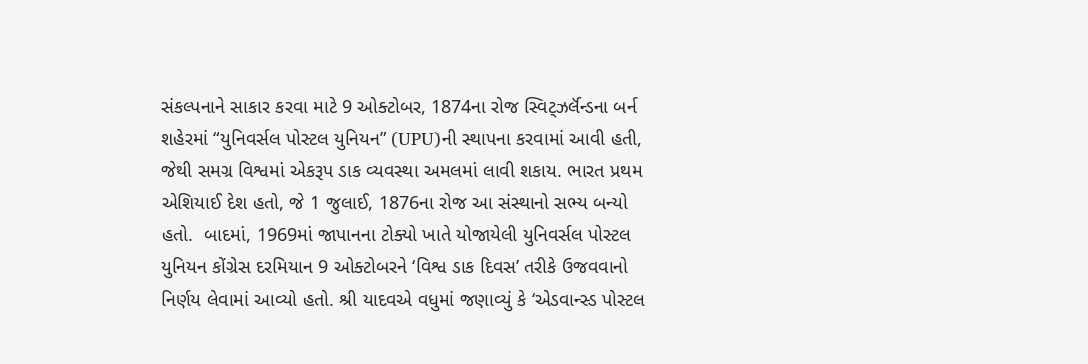સંકલ્પનાને સાકાર કરવા માટે 9 ઓક્ટોબર, 1874ના રોજ સ્વિટ્ઝર્લૅન્ડના બર્ન શહેરમાં “યુનિવર્સલ પોસ્ટલ યુનિયન” (UPU)ની સ્થાપના કરવામાં આવી હતી, જેથી સમગ્ર વિશ્વમાં એકરૂપ ડાક વ્યવસ્થા અમલમાં લાવી શકાય. ભારત પ્રથમ એશિયાઈ દેશ હતો, જે 1 જુલાઈ, 1876ના રોજ આ સંસ્થાનો સભ્ય બન્યો હતો.  બાદમાં, 1969માં જાપાનના ટોક્યો ખાતે યોજાયેલી યુનિવર્સલ પોસ્ટલ યુનિયન કોંગ્રેસ દરમિયાન 9 ઓક્ટોબરને ‘વિશ્વ ડાક દિવસ’ તરીકે ઉજવવાનો નિર્ણય લેવામાં આવ્યો હતો. શ્રી યાદવએ વધુમાં જણાવ્યું કે ‘એડવાન્સ્ડ પોસ્ટલ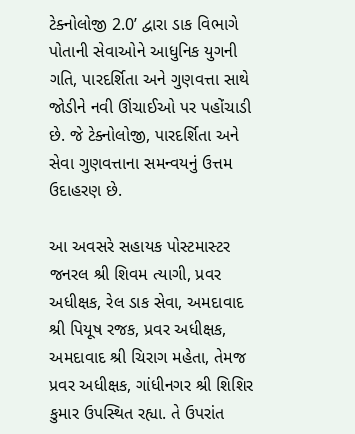ટેક્નોલોજી 2.0’ દ્વારા ડાક વિભાગે પોતાની સેવાઓને આધુનિક યુગની ગતિ, પારદર્શિતા અને ગુણવત્તા સાથે જોડીને નવી ઊંચાઈઓ પર પહોંચાડી છે. જે ટેક્નોલોજી, પારદર્શિતા અને સેવા ગુણવત્તાના સમન્વયનું ઉત્તમ ઉદાહરણ છે.

આ અવસરે સહાયક પોસ્ટમાસ્ટર જનરલ શ્રી શિવમ ત્યાગી, પ્રવર અધીક્ષક, રેલ ડાક સેવા, અમદાવાદ શ્રી પિયૂષ રજક, પ્રવર અધીક્ષક, અમદાવાદ શ્રી ચિરાગ મહેતા, તેમજ પ્રવર અધીક્ષક, ગાંધીનગર શ્રી શિશિર કુમાર ઉપસ્થિત રહ્યા. તે ઉપરાંત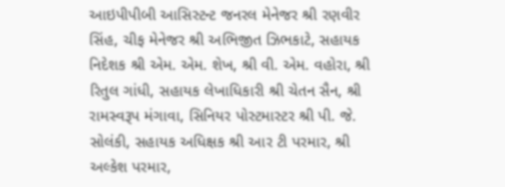આઇપીપીબી આસિસ્ટન્ટ જનરલ મેનેજર શ્રી રણવીર સિંહ, ચીફ મેનેજર શ્રી અભિજીત ઝિભકાટે, સહાયક નિદેશક શ્રી એમ. એમ. શેખ, શ્રી વી. એમ. વહોરા, શ્રી રિતુલ ગાંધી, સહાયક લેખાધિકારી શ્રી ચેતન સૈન, શ્રી રામસ્વરૂપ મંગાવા, સિનિયર પોસ્ટમાસ્ટર શ્રી પી. જે. સોલંકી, સહાયક અધિક્ષક શ્રી આર ટી પરમાર, શ્રી અલ્કેશ પરમાર,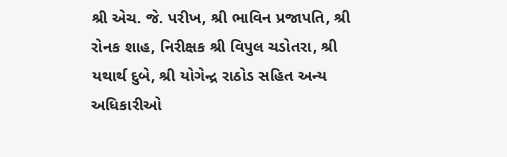શ્રી એચ. જે. પરીખ, શ્રી ભાવિન પ્રજાપતિ, શ્રી રોનક શાહ, નિરીક્ષક શ્રી વિપુલ ચડોતરા, શ્રી યથાર્થ દુબે, શ્રી યોગેન્દ્ર રાઠોડ સહિત અન્ય અધિકારીઓ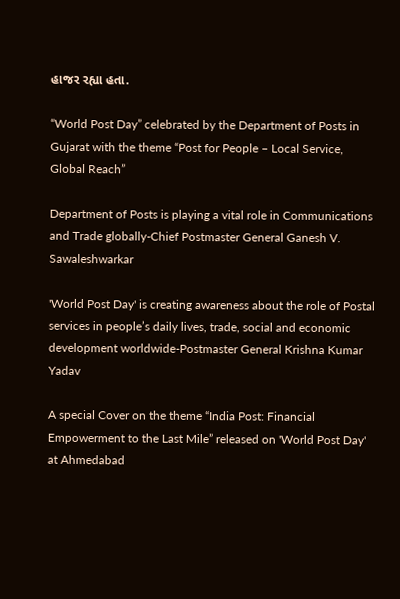હાજર રહ્યા હતા.

“World Post Day” celebrated by the Department of Posts in Gujarat with the theme “Post for People – Local Service, Global Reach”

Department of Posts is playing a vital role in Communications and Trade globally-Chief Postmaster General Ganesh V. Sawaleshwarkar

'World Post Day' is creating awareness about the role of Postal services in people’s daily lives, trade, social and economic development worldwide-Postmaster General Krishna Kumar Yadav

A special Cover on the theme “India Post: Financial Empowerment to the Last Mile” released on 'World Post Day' at Ahmedabad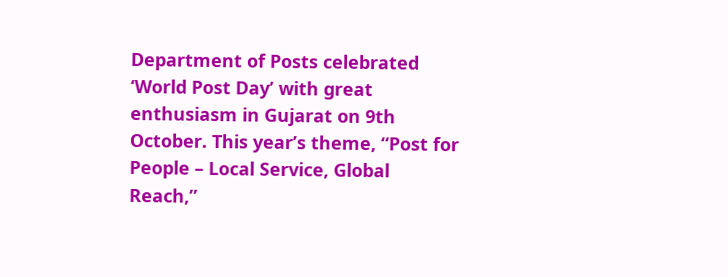Department of Posts celebrated ‘World Post Day’ with great enthusiasm in Gujarat on 9th October. This year’s theme, “Post for People – Local Service, Global Reach,”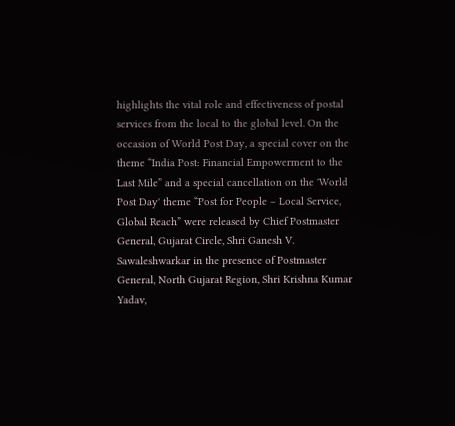highlights the vital role and effectiveness of postal services from the local to the global level. On the occasion of World Post Day, a special cover on the theme “India Post: Financial Empowerment to the Last Mile” and a special cancellation on the 'World Post Day' theme “Post for People – Local Service, Global Reach” were released by Chief Postmaster General, Gujarat Circle, Shri Ganesh V. Sawaleshwarkar in the presence of Postmaster General, North Gujarat Region, Shri Krishna Kumar Yadav,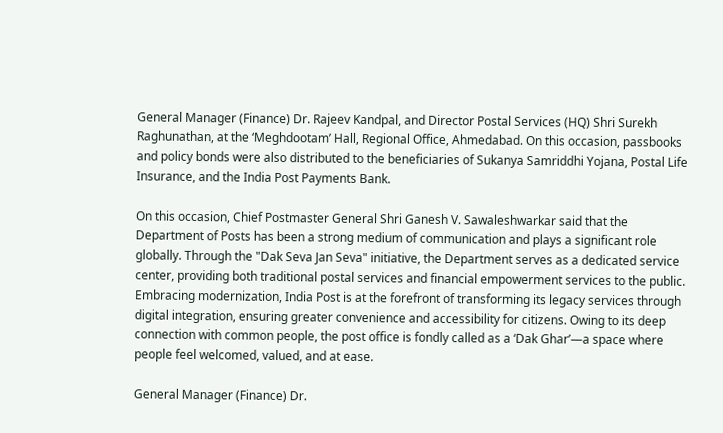General Manager (Finance) Dr. Rajeev Kandpal, and Director Postal Services (HQ) Shri Surekh Raghunathan, at the ‘Meghdootam’ Hall, Regional Office, Ahmedabad. On this occasion, passbooks and policy bonds were also distributed to the beneficiaries of Sukanya Samriddhi Yojana, Postal Life Insurance, and the India Post Payments Bank.

On this occasion, Chief Postmaster General Shri Ganesh V. Sawaleshwarkar said that the Department of Posts has been a strong medium of communication and plays a significant role globally. Through the "Dak Seva Jan Seva" initiative, the Department serves as a dedicated service center, providing both traditional postal services and financial empowerment services to the public. Embracing modernization, India Post is at the forefront of transforming its legacy services through digital integration, ensuring greater convenience and accessibility for citizens. Owing to its deep connection with common people, the post office is fondly called as a ‘Dak Ghar’—a space where people feel welcomed, valued, and at ease.

General Manager (Finance) Dr.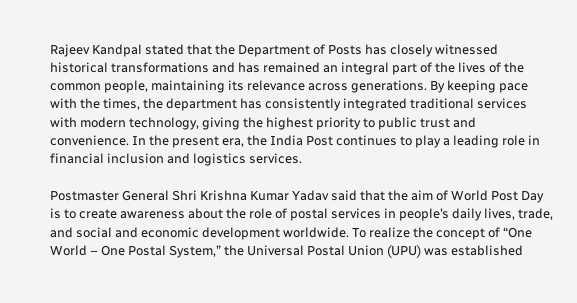Rajeev Kandpal stated that the Department of Posts has closely witnessed historical transformations and has remained an integral part of the lives of the common people, maintaining its relevance across generations. By keeping pace with the times, the department has consistently integrated traditional services with modern technology, giving the highest priority to public trust and convenience. In the present era, the India Post continues to play a leading role in financial inclusion and logistics services.

Postmaster General Shri Krishna Kumar Yadav said that the aim of World Post Day is to create awareness about the role of postal services in people’s daily lives, trade, and social and economic development worldwide. To realize the concept of “One World – One Postal System,” the Universal Postal Union (UPU) was established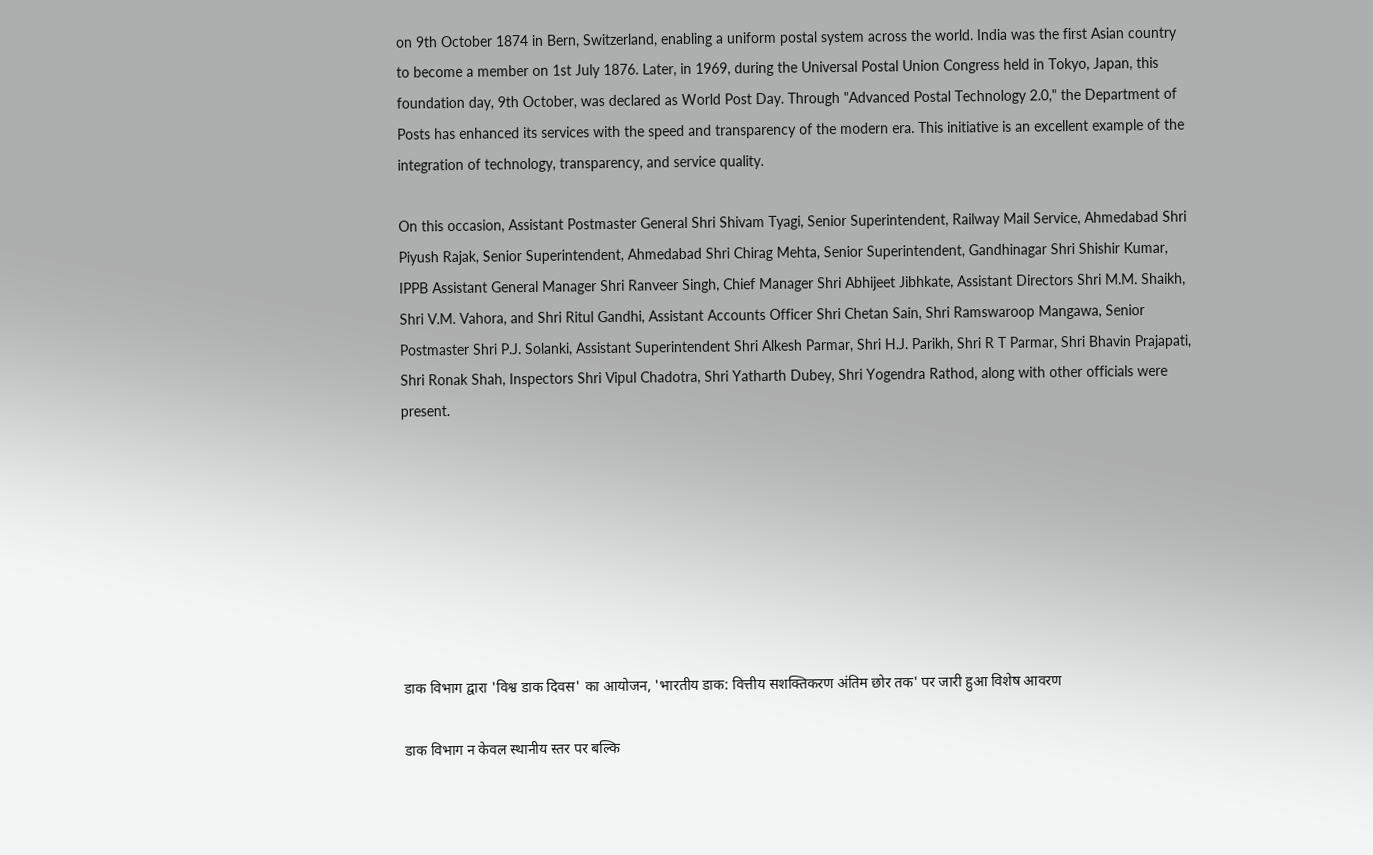on 9th October 1874 in Bern, Switzerland, enabling a uniform postal system across the world. India was the first Asian country to become a member on 1st July 1876. Later, in 1969, during the Universal Postal Union Congress held in Tokyo, Japan, this foundation day, 9th October, was declared as World Post Day. Through "Advanced Postal Technology 2.0," the Department of Posts has enhanced its services with the speed and transparency of the modern era. This initiative is an excellent example of the integration of technology, transparency, and service quality.

On this occasion, Assistant Postmaster General Shri Shivam Tyagi, Senior Superintendent, Railway Mail Service, Ahmedabad Shri Piyush Rajak, Senior Superintendent, Ahmedabad Shri Chirag Mehta, Senior Superintendent, Gandhinagar Shri Shishir Kumar, IPPB Assistant General Manager Shri Ranveer Singh, Chief Manager Shri Abhijeet Jibhkate, Assistant Directors Shri M.M. Shaikh, Shri V.M. Vahora, and Shri Ritul Gandhi, Assistant Accounts Officer Shri Chetan Sain, Shri Ramswaroop Mangawa, Senior Postmaster Shri P.J. Solanki, Assistant Superintendent Shri Alkesh Parmar, Shri H.J. Parikh, Shri R T Parmar, Shri Bhavin Prajapati, Shri Ronak Shah, Inspectors Shri Vipul Chadotra, Shri Yatharth Dubey, Shri Yogendra Rathod, along with other officials were present.








डाक विभाग द्वारा 'विश्व डाक दिवस' का आयोजन, 'भारतीय डाक: वित्तीय सशक्तिकरण अंतिम छोर तक' पर जारी हुआ विशेष आवरण

डाक विभाग न केवल स्थानीय स्तर पर बल्कि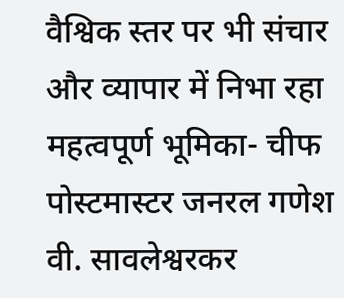वैश्विक स्तर पर भी संचार और व्यापार में निभा रहा महत्वपूर्ण भूमिका- चीफ पोस्टमास्टर जनरल गणेश वी. सावलेश्वरकर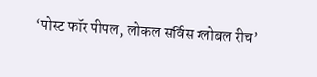‘पोस्ट फॉर पीपल, लोकल सर्विस ग्लोबल रीच’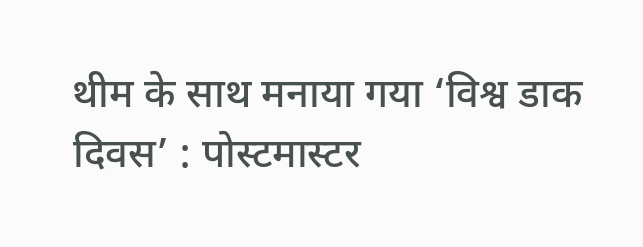थीम के साथ मनाया गया ‘विश्व डाक दिवस’ : पोस्टमास्टर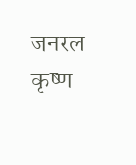जनरल कृष्ण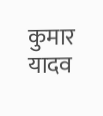कुमार यादव